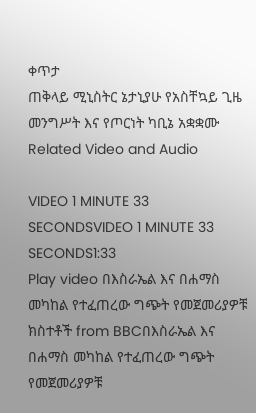ቀጥታ
ጠቅላይ ሚኒስትር ኔታኒያሁ የአስቸኳይ ጊዜ መንግሥት እና የጦርነት ካቢኔ አቋቋሙ
Related Video and Audio

VIDEO 1 MINUTE 33 SECONDSVIDEO 1 MINUTE 33 SECONDS1:33
Play video በእስራኤል እና በሐማስ መካከል የተፈጠረው ግጭት የመጀመሪያዎቹ ክስተቶች from BBCበእስራኤል እና በሐማስ መካከል የተፈጠረው ግጭት የመጀመሪያዎቹ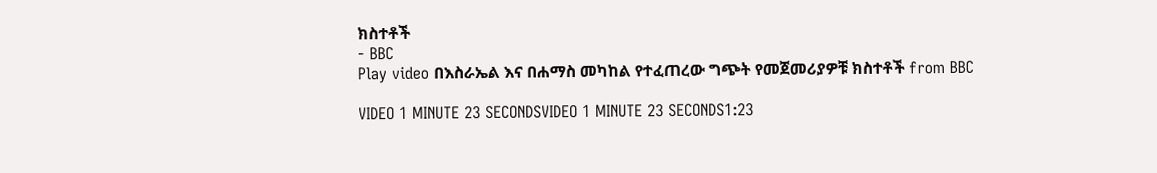ክስተቶች
- BBC
Play video በእስራኤል እና በሐማስ መካከል የተፈጠረው ግጭት የመጀመሪያዎቹ ክስተቶች from BBC

VIDEO 1 MINUTE 23 SECONDSVIDEO 1 MINUTE 23 SECONDS1:23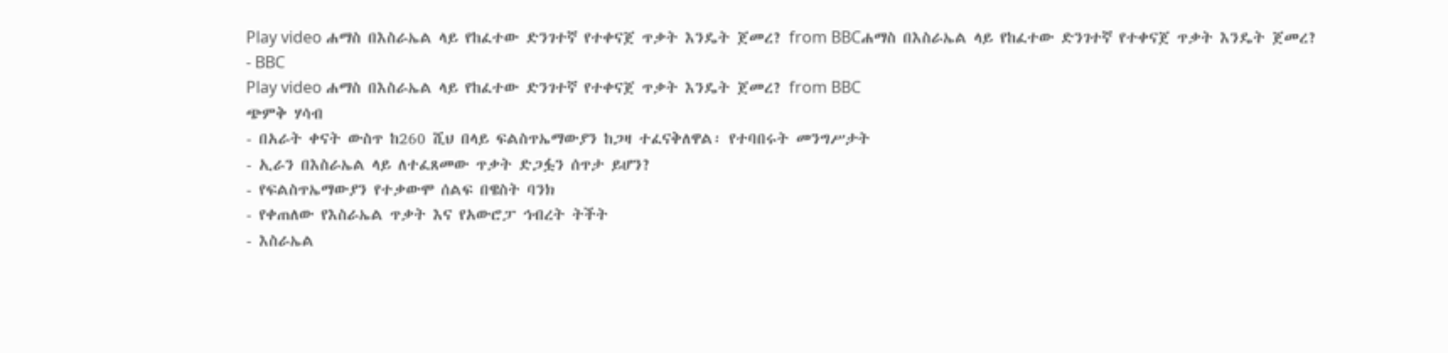Play video ሐማስ በእስራኤል ላይ የከፈተው ድንገተኛ የተቀናጀ ጥቃት እንዴት ጀመረ? from BBCሐማስ በእስራኤል ላይ የከፈተው ድንገተኛ የተቀናጀ ጥቃት እንዴት ጀመረ?
- BBC
Play video ሐማስ በእስራኤል ላይ የከፈተው ድንገተኛ የተቀናጀ ጥቃት እንዴት ጀመረ? from BBC
ጭምቅ ሃሳብ
- በአራት ቀናት ውስጥ ከ260 ሺህ በላይ ፍልስጥኤማውያን ከጋዛ ተፈናቅለዋል፡ የተባበሩት መንግሥታት
- ኢራን በእስራኤል ላይ ለተፈጸመው ጥቃት ድጋፏን ሰጥታ ይሆን?
- የፍልስጥኤማውያን የተቃውሞ ሰልፍ በዌስት ባንክ
- የቀጠለው የእስራኤል ጥቃት እና የአውሮፓ ኅብረት ትችት
- እስራኤል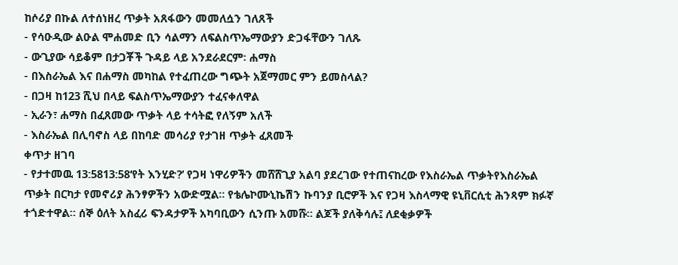ከሶሪያ በኩል ለተሰነዘረ ጥቃት አጸፋውን መመለሷን ገለጸች
- የሳዑዲው ልዑል ሞሐመድ ቢን ሳልማን ለፍልስጥኤማውያን ድጋፋቸውን ገለጹ
- ውጊያው ሳይቆም በታጋቾች ጉዳይ ላይ አንደራደርም፡ ሐማስ
- በእስራኤል እና በሐማስ መካከል የተፈጠረው ግጭት አጀማመር ምን ይመስላል?
- በጋዛ ከ123 ሺህ በላይ ፍልስጥኤማውያን ተፈናቀለዋል
- ኢራን፣ ሐማስ በፈጸመው ጥቃት ላይ ተሳትፎ የለኝም አለች
- እስራኤል በሊባኖስ ላይ በከባድ መሳሪያ የታገዘ ጥቃት ፈጸመች
ቀጥታ ዘገባ
- የታተመዉ 13:5813:58‘የት እንሂድ?’ የጋዛ ነዋሪዎችን መሸሸጊያ አልባ ያደረገው የተጠናከረው የእስራኤል ጥቃትየእስራኤል ጥቃት በርካታ የመኖሪያ ሕንፃዎችን አውድሟል። የቴሌኮሙኒኬሽን ኩባንያ ቢሮዎች እና የጋዛ እስላማዊ ዩኒቨርሲቲ ሕንጻም ክፉኛ ተጎድተዋል። ሰኞ ዕለት አስፈሪ ፍንዳታዎች አካባቢውን ሲንጡ አመሹ። ልጆች ያለቅሳሉ፤ ለደቂቃዎች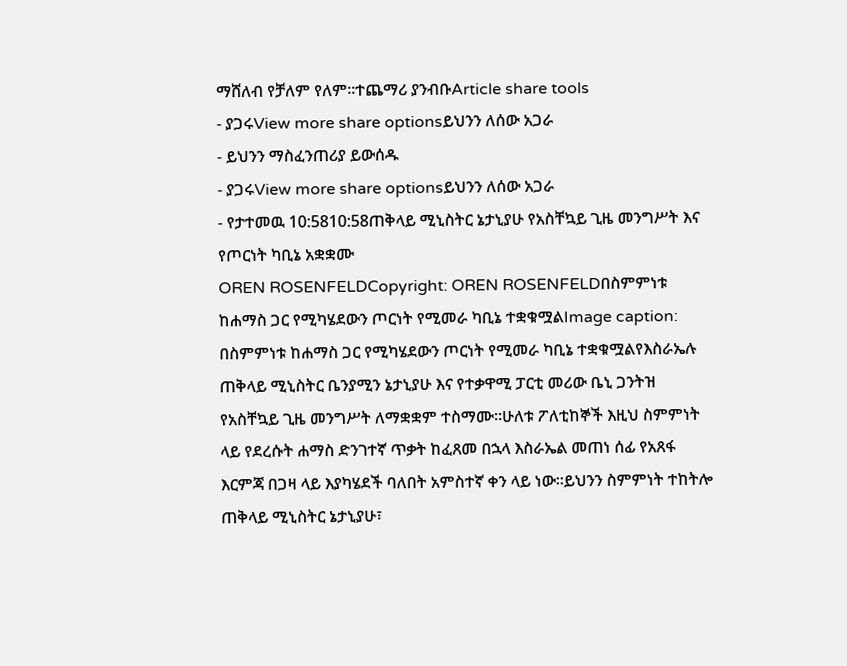ማሸለብ የቻለም የለም።ተጨማሪ ያንብቡArticle share tools
- ያጋሩView more share optionsይህንን ለሰው አጋራ
- ይህንን ማስፈንጠሪያ ይውሰዱ
- ያጋሩView more share optionsይህንን ለሰው አጋራ
- የታተመዉ 10:5810:58ጠቅላይ ሚኒስትር ኔታኒያሁ የአስቸኳይ ጊዜ መንግሥት እና የጦርነት ካቢኔ አቋቋሙ
OREN ROSENFELDCopyright: OREN ROSENFELDበስምምነቱ ከሐማስ ጋር የሚካሄደውን ጦርነት የሚመራ ካቢኔ ተቋቁሟልImage caption: በስምምነቱ ከሐማስ ጋር የሚካሄደውን ጦርነት የሚመራ ካቢኔ ተቋቁሟልየእስራኤሉ ጠቅላይ ሚኒስትር ቤንያሚን ኔታኒያሁ እና የተቃዋሚ ፓርቲ መሪው ቤኒ ጋንትዝ የአስቸኳይ ጊዜ መንግሥት ለማቋቋም ተስማሙ።ሁለቱ ፖለቲከኞች እዚህ ስምምነት ላይ የደረሱት ሐማስ ድንገተኛ ጥቃት ከፈጸመ በኋላ እስራኤል መጠነ ሰፊ የአጸፋ እርምጃ በጋዛ ላይ እያካሄደች ባለበት አምስተኛ ቀን ላይ ነው።ይህንን ስምምነት ተከትሎ ጠቅላይ ሚኒስትር ኔታኒያሁ፣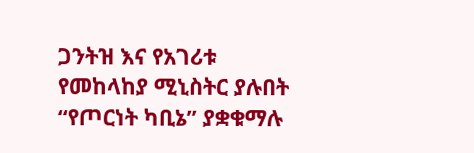ጋንትዝ እና የአገሪቱ የመከላከያ ሚኒስትር ያሉበት “የጦርነት ካቢኔ” ያቋቁማሉ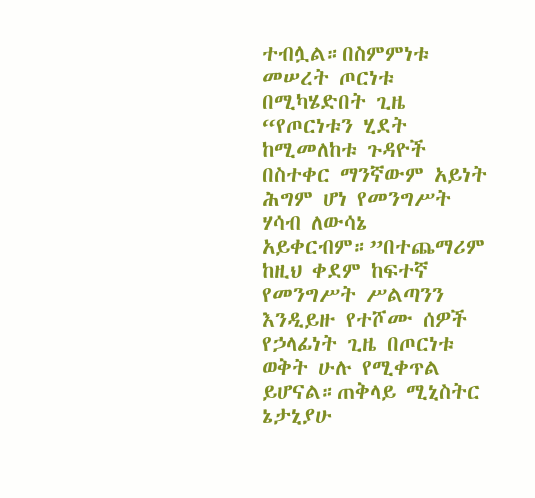ተብሏል።በስምምነቱ መሠረት ጦርነቱ በሚካሄድበት ጊዜ “የጦርነቱን ሂደት ከሚመለከቱ ጉዳዮች በስተቀር ማንኛውም አይነት ሕግም ሆነ የመንግሥት ሃሳብ ለውሳኔ አይቀርብም።”በተጨማሪም ከዚህ ቀደም ከፍተኛ የመንግሥት ሥልጣንን እንዲይዙ የተሾሙ ሰዎች የኃላፊነት ጊዜ በጦርነቱ ወቅት ሁሉ የሚቀጥል ይሆናል።ጠቅላይ ሚኒስትር ኔታኒያሁ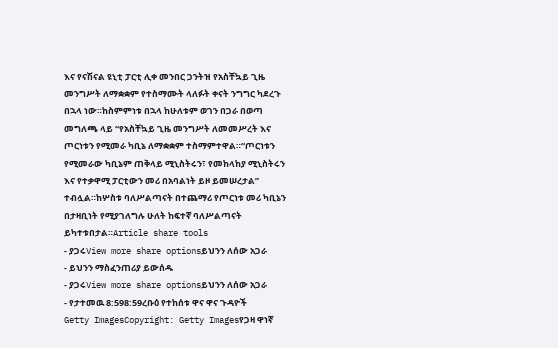እና የናሽናል ዩኒቲ ፓርቲ ሊቀ መንበር ጋንትዝ የአስቸኳይ ጊዜ መንግሥት ለማቋቋም የተስማሙት ላለፉት ቀናት ንግግር ካደረጉ በኋላ ነው።ከስምምነቱ በኋላ ከሁለቱም ወገን በጋራ በወጣ መግለጫ ላይ “የአስቸኳይ ጊዜ መንግሥት ለመመሥረት እና ጦርነቱን የሚመራ ካቢኔ ለማቋቋም ተስማምተዋል።“ጦርነቱን የሚመራው ካቢኔም ጠቅላይ ሚኒስትሩን፣ የመከላከያ ሚኒስትሩን እና የተቃዋሚ ፓርቲውን መሪ በአባልነት ይዞ ይመሠረታል” ተብሏል።ከሦስቱ ባለሥልጣናት በተጨማሪ የጦርነቱ መሪ ካቢኔን በታዛቢነት የሚያገለግሉ ሁለት ከፍተኛ ባለሥልጣናት ይካተቱበታል።Article share tools
- ያጋሩView more share optionsይህንን ለሰው አጋራ
- ይህንን ማስፈንጠሪያ ይውሰዱ
- ያጋሩView more share optionsይህንን ለሰው አጋራ
- የታተመዉ 8:598:59ረቡዕ የተከሰቱ ዋና ዋና ጉዳዮች
Getty ImagesCopyright: Getty Imagesየጋዛ ዋነኛ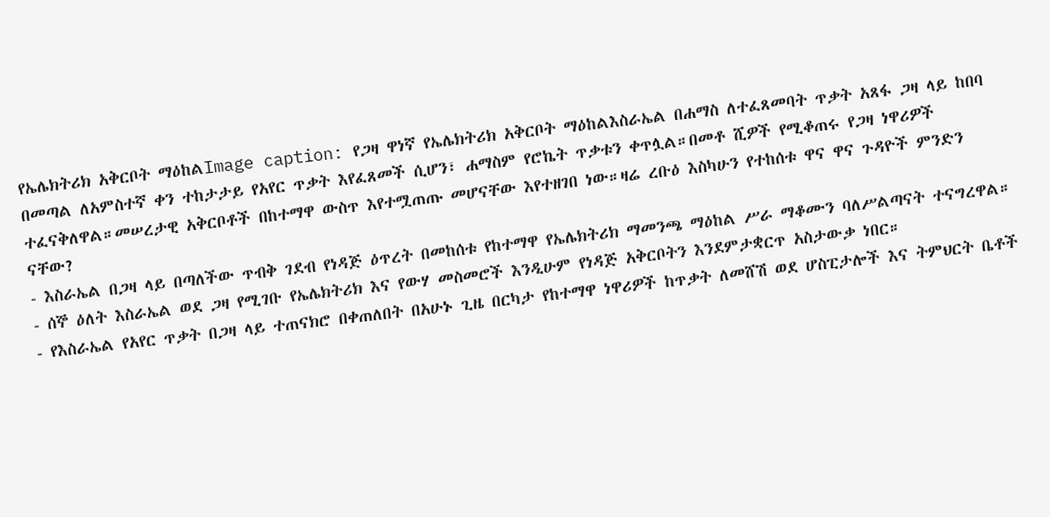የኤሌክትሪክ አቅርቦት ማዕከልImage caption: የጋዛ ዋነኛ የኤሌክትሪክ አቅርቦት ማዕከልእስራኤል በሐማስ ለተፈጸመባት ጥቃት አጸፋ ጋዛ ላይ ከበባ በመጣል ለአምስተኛ ቀን ተከታታይ የአየር ጥቃት እየፈጸመች ሲሆን፣ ሐማስም የሮኬት ጥቃቱን ቀጥሏል።በመቶ ሺዎች የሚቆጠሩ የጋዛ ነዋሪዎች ተፈናቅለዋል።መሠረታዊ አቅርቦቶች በከተማዋ ውስጥ እየተሟጠጡ መሆናቸው እየተዘገበ ነው።ዛሬ ረቡዕ እስካሁን የተከሰቱ ዋና ዋና ጉዳዮች ምንድን ናቸው?
- እስራኤል በጋዛ ላይ በጣለችው ጥብቅ ገደብ የነዳጅ ዕጥረት በመከሰቱ የከተማዋ የኤሌክትሪክ ማመንጫ ማዕከል ሥራ ማቆሙን ባለሥልጣናት ተናግረዋል።
- ሰኞ ዕለት እስራኤል ወደ ጋዛ የሚገቡ የኤሌክትሪክ እና የውሃ መስመሮች እንዲሁም የነዳጅ አቅርቦትን እንደምታቋርጥ አስታውቃ ነበር።
- የእስራኤል የአየር ጥቃት በጋዛ ላይ ተጠናክሮ በቀጠለበት በአሁኑ ጊዜ በርካታ የከተማዋ ነዋሪዎች ከጥቃት ለመሸሽ ወደ ሆስፒታሎች እና ትምህርት ቤቶች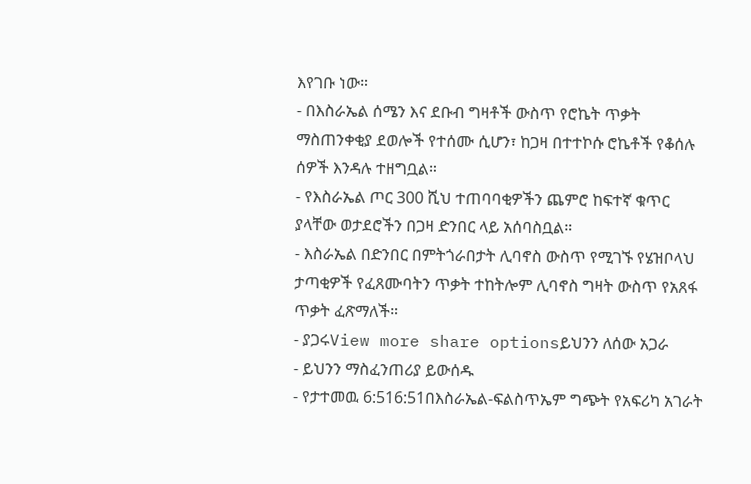እየገቡ ነው።
- በእስራኤል ሰሜን እና ደቡብ ግዛቶች ውስጥ የሮኬት ጥቃት ማስጠንቀቂያ ደወሎች የተሰሙ ሲሆን፣ ከጋዛ በተተኮሱ ሮኬቶች የቆሰሉ ሰዎች እንዳሉ ተዘግቧል።
- የእስራኤል ጦር 300 ሺህ ተጠባባቂዎችን ጨምሮ ከፍተኛ ቁጥር ያላቸው ወታደሮችን በጋዛ ድንበር ላይ አሰባስቧል።
- እስራኤል በድንበር በምትጎራበታት ሊባኖስ ውስጥ የሚገኙ የሄዝቦላህ ታጣቂዎች የፈጸሙባትን ጥቃት ተከትሎም ሊባኖስ ግዛት ውስጥ የአጸፋ ጥቃት ፈጽማለች።
- ያጋሩView more share optionsይህንን ለሰው አጋራ
- ይህንን ማስፈንጠሪያ ይውሰዱ
- የታተመዉ 6:516:51በእስራኤል-ፍልስጥኤም ግጭት የአፍሪካ አገራት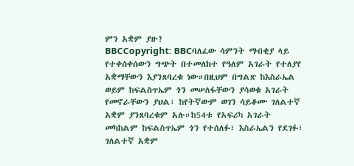ምን አቋም ያዙ?
BBCCopyright: BBCባለፈው ሳምንት ማብቂያ ላይ የተቀሰቀሰውን ግጭት በተመለከተ የዓለም አገራት የተለያየ አቋማቸውን እያንጸባረቁ ነው።በዚህም በግልጽ ከእስራኤል ወይም ከፍልስጥኤም ጎን መሠለፋቸውን ያሳወቁ አገራት የመኖራቸውን ያህል፣ ከየትኛውም ወገን ሳይቆሙ ገለልተኛ አቋም ያንጸባረቁም አሉ።ከ54ቱ የአፍሪካ አገራት መካከልም ከፍልስጥኤም ጎን የተሰለፉ፣ እስራኤልን የደገፉ፣ ገለልተኛ አቋም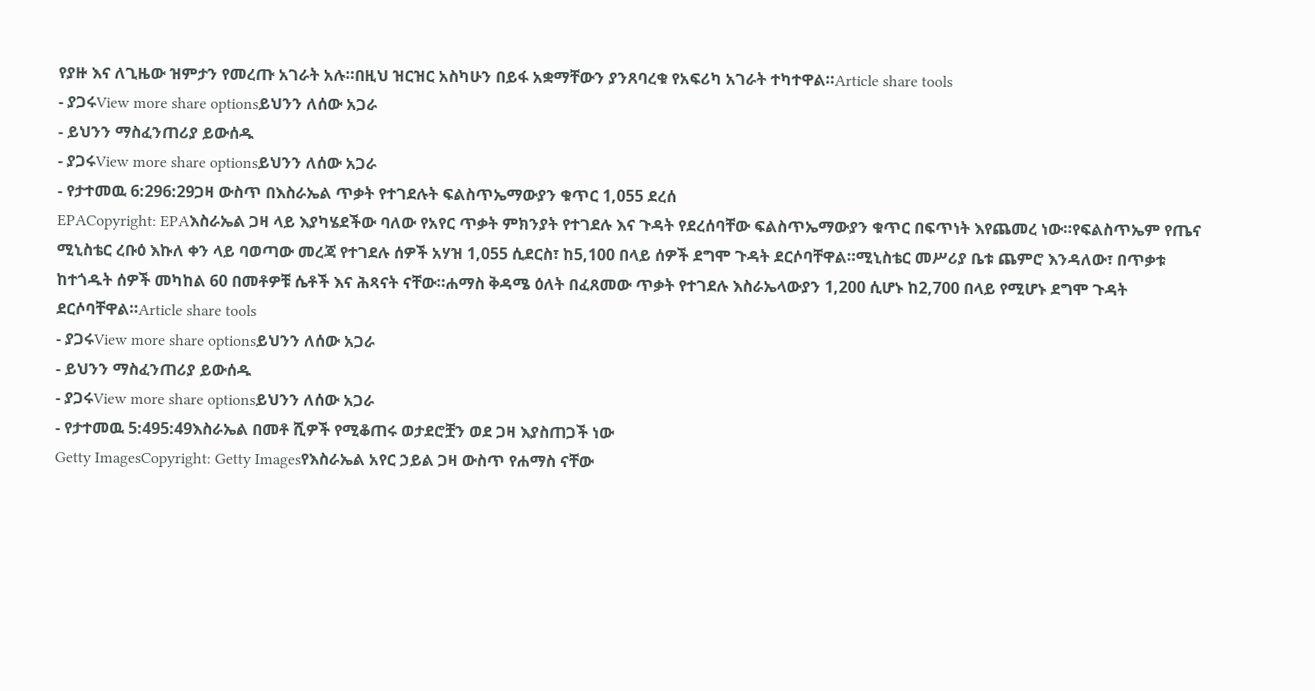የያዙ እና ለጊዜው ዝምታን የመረጡ አገራት አሉ።በዚህ ዝርዝር አስካሁን በይፋ አቋማቸውን ያንጸባረቁ የአፍሪካ አገራት ተካተዋል።Article share tools
- ያጋሩView more share optionsይህንን ለሰው አጋራ
- ይህንን ማስፈንጠሪያ ይውሰዱ
- ያጋሩView more share optionsይህንን ለሰው አጋራ
- የታተመዉ 6:296:29ጋዛ ውስጥ በእስራኤል ጥቃት የተገደሉት ፍልስጥኤማውያን ቁጥር 1,055 ደረሰ
EPACopyright: EPAእስራኤል ጋዛ ላይ እያካሄደችው ባለው የአየር ጥቃት ምክንያት የተገደሉ እና ጉዳት የደረሰባቸው ፍልስጥኤማውያን ቁጥር በፍጥነት እየጨመረ ነው።የፍልስጥኤም የጤና ሚኒስቴር ረቡዕ እኩለ ቀን ላይ ባወጣው መረጃ የተገደሉ ሰዎች አሃዝ 1,055 ሲደርስ፣ ከ5,100 በላይ ሰዎች ደግሞ ጉዳት ደርሶባቸዋል።ሚኒስቴር መሥሪያ ቤቱ ጨምሮ እንዳለው፣ በጥቃቱ ከተጎዱት ሰዎች መካከል 60 በመቶዎቹ ሴቶች እና ሕጻናት ናቸው።ሐማስ ቅዳሜ ዕለት በፈጸመው ጥቃት የተገደሉ እስራኤላውያን 1,200 ሲሆኑ ከ2,700 በላይ የሚሆኑ ደግሞ ጉዳት ደርሶባቸዋል።Article share tools
- ያጋሩView more share optionsይህንን ለሰው አጋራ
- ይህንን ማስፈንጠሪያ ይውሰዱ
- ያጋሩView more share optionsይህንን ለሰው አጋራ
- የታተመዉ 5:495:49እስራኤል በመቶ ሺዎች የሚቆጠሩ ወታደሮቿን ወደ ጋዛ እያስጠጋች ነው
Getty ImagesCopyright: Getty Imagesየእስራኤል አየር ኃይል ጋዛ ውስጥ የሐማስ ናቸው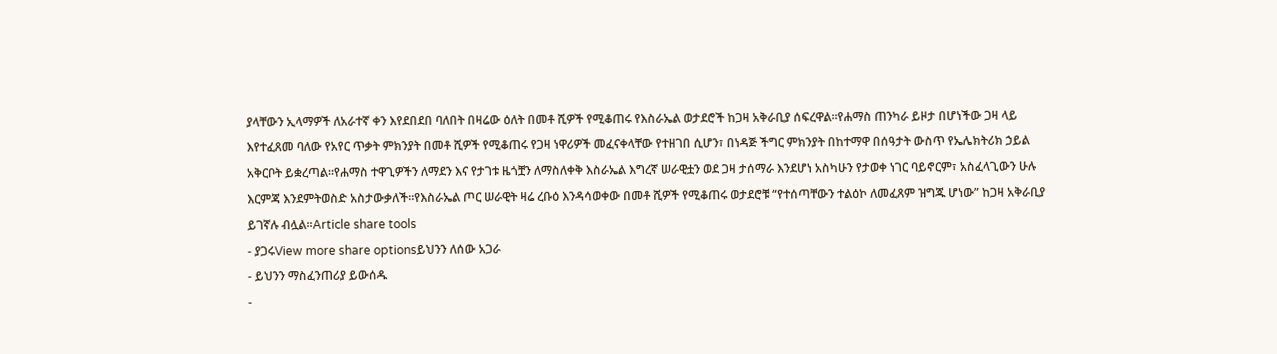ያላቸውን ኢላማዎች ለአራተኛ ቀን እየደበደበ ባለበት በዛሬው ዕለት በመቶ ሺዎች የሚቆጠሩ የእስራኤል ወታደሮች ከጋዛ አቅራቢያ ሰፍረዋል።የሐማስ ጠንካራ ይዞታ በሆነችው ጋዛ ላይ እየተፈጸመ ባለው የአየር ጥቃት ምክንያት በመቶ ሺዎች የሚቆጠሩ የጋዛ ነዋሪዎች መፈናቀላቸው የተዘገበ ሲሆን፣ በነዳጅ ችግር ምክንያት በከተማዋ በሰዓታት ውስጥ የኤሌክትሪክ ኃይል አቅርቦት ይቋረጣል።የሐማስ ተዋጊዎችን ለማደን እና የታገቱ ዜጎቿን ለማስለቀቅ እስራኤል እግረኛ ሠራዊቷን ወደ ጋዛ ታሰማራ እንደሆነ አስካሁን የታወቀ ነገር ባይኖርም፣ አስፈላጊውን ሁሉ እርምጃ እንደምትወስድ አስታውቃለች።የእስራኤል ጦር ሠራዊት ዛሬ ረቡዕ እንዳሳወቀው በመቶ ሺዎች የሚቆጠሩ ወታደሮቹ “የተሰጣቸውን ተልዕኮ ለመፈጸም ዝግጁ ሆነው” ከጋዛ አቅራቢያ ይገኛሉ ብሏል።Article share tools
- ያጋሩView more share optionsይህንን ለሰው አጋራ
- ይህንን ማስፈንጠሪያ ይውሰዱ
-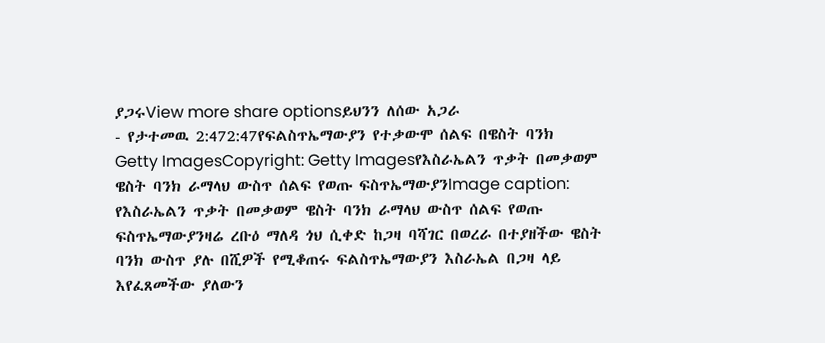ያጋሩView more share optionsይህንን ለሰው አጋራ
- የታተመዉ 2:472:47የፍልስጥኤማውያን የተቃውሞ ሰልፍ በዌስት ባንክ
Getty ImagesCopyright: Getty Imagesየእስራኤልን ጥቃት በመቃወም ዌስት ባንክ ራማላህ ውስጥ ሰልፍ የወጡ ፍስጥኤማውያንImage caption: የእስራኤልን ጥቃት በመቃወም ዌስት ባንክ ራማላህ ውስጥ ሰልፍ የወጡ ፍስጥኤማውያንዛሬ ረቡዕ ማለዳ ጎህ ሲቀድ ከጋዛ ባሻገር በወረራ በተያዘችው ዌስት ባንክ ውስጥ ያሉ በሺዎች የሚቆጠሩ ፍልስጥኤማውያን እስራኤል በጋዛ ላይ እየፈጸመችው ያለውን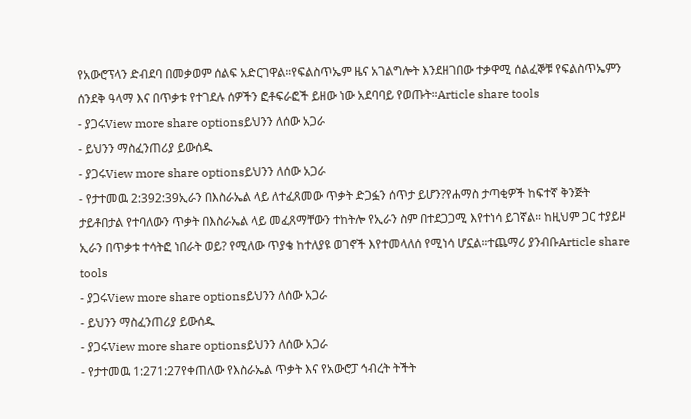የአውሮፕላን ድብደባ በመቃወም ሰልፍ አድርገዋል።የፍልስጥኤም ዜና አገልግሎት እንደዘገበው ተቃዋሚ ሰልፈኞቹ የፍልስጥኤምን ሰንደቅ ዓላማ እና በጥቃቱ የተገደሉ ሰዎችን ፎቶፍራፎች ይዘው ነው አደባባይ የወጡት።Article share tools
- ያጋሩView more share optionsይህንን ለሰው አጋራ
- ይህንን ማስፈንጠሪያ ይውሰዱ
- ያጋሩView more share optionsይህንን ለሰው አጋራ
- የታተመዉ 2:392:39ኢራን በእስራኤል ላይ ለተፈጸመው ጥቃት ድጋፏን ሰጥታ ይሆን?የሐማስ ታጣቂዎች ከፍተኛ ቅንጅት ታይቶበታል የተባለውን ጥቃት በእስራኤል ላይ መፈጸማቸውን ተከትሎ የኢራን ስም በተደጋጋሚ እየተነሳ ይገኛል። ከዚህም ጋር ተያይዞ ኢራን በጥቃቱ ተሳትፎ ነበራት ወይ? የሚለው ጥያቄ ከተለያዩ ወገኖች እየተመላለሰ የሚነሳ ሆኗል።ተጨማሪ ያንብቡArticle share tools
- ያጋሩView more share optionsይህንን ለሰው አጋራ
- ይህንን ማስፈንጠሪያ ይውሰዱ
- ያጋሩView more share optionsይህንን ለሰው አጋራ
- የታተመዉ 1:271:27የቀጠለው የእስራኤል ጥቃት እና የአውሮፓ ኅብረት ትችት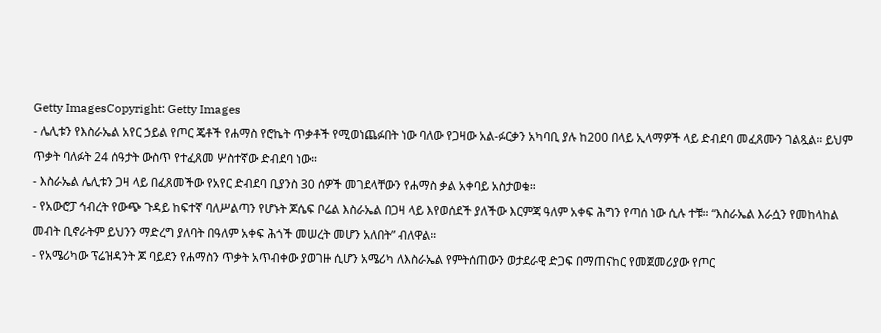Getty ImagesCopyright: Getty Images
- ሌሊቱን የእስራኤል አየር ኃይል የጦር ጄቶች የሐማስ የሮኬት ጥቃቶች የሚወነጨፉበት ነው ባለው የጋዛው አል-ፉርቃን አካባቢ ያሉ ከ200 በላይ ኢላማዎች ላይ ድብደባ መፈጸሙን ገልጿል። ይህም ጥቃት ባለፉት 24 ሰዓታት ውስጥ የተፈጸመ ሦስተኛው ድብደባ ነው።
- እስራኤል ሌሊቱን ጋዛ ላይ በፈጸመችው የአየር ድብደባ ቢያንስ 30 ሰዎች መገደላቸውን የሐማስ ቃል አቀባይ አስታወቁ።
- የአውሮፓ ኅብረት የውጭ ጉዳይ ከፍተኛ ባለሥልጣን የሆኑት ጆሴፍ ቦሬል እስራኤል በጋዛ ላይ እየወሰደች ያለችው እርምጃ ዓለም አቀፍ ሕግን የጣሰ ነው ሲሉ ተቹ። “እስራኤል እራሷን የመከላከል መብት ቢኖራትም ይህንን ማድረግ ያለባት በዓለም አቀፍ ሕጎች መሠረት መሆን አለበት” ብለዋል።
- የአሜሪካው ፕሬዝዳንት ጆ ባይደን የሐማስን ጥቃት አጥብቀው ያወገዙ ሲሆን አሜሪካ ለእስራኤል የምትሰጠውን ወታደራዊ ድጋፍ በማጠናከር የመጀመሪያው የጦር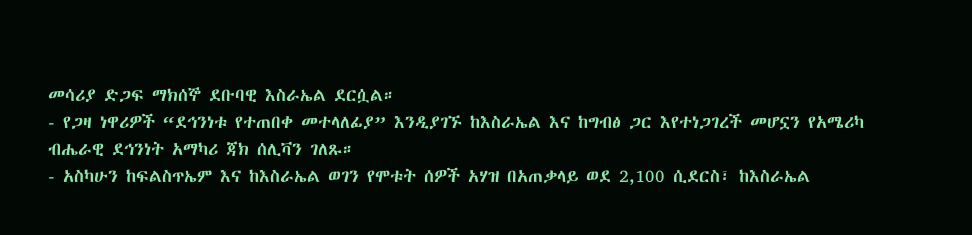መሳሪያ ድጋፍ ማክሰኞ ደቡባዊ እስራኤል ደርሷል።
- የጋዛ ነዋሪዎች “ደኅንነቱ የተጠበቀ መተላለፊያ” እንዲያገኙ ከእስራኤል እና ከግብፅ ጋር እየተነጋገረች መሆኗን የአሜሪካ ብሔራዊ ደኅንነት አማካሪ ጃክ ሰሊቫን ገለጹ።
- አስካሁን ከፍልስጥኤም እና ከእስራኤል ወገን የሞቱት ሰዎች አሃዝ በአጠቃላይ ወደ 2,100 ሲደርስ፣ ከእስራኤል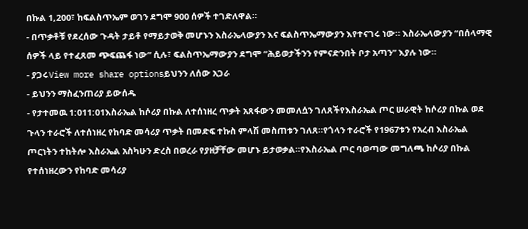በኩል 1,200፣ ከፍልስጥኤም ወገን ደግሞ 900 ሰዎች ተገድለዋል።
- በጥቃቶቹ የደረሰው ጉዳት ታይቶ የማይታወቅ መሆኑን እስራኤላውያን እና ፍልስጥኤማውያን እየተናገሩ ነው። እስራኤላውያን “በሰላማዊ ሰዎች ላይ የተፈጸመ ጭፍጨፋ ነው” ሲሉ፣ ፍልስጥኤማውያን ደግሞ “ሕይወታችንን የምናድንበት ቦታ አጣን” እያሉ ነው።
- ያጋሩView more share optionsይህንን ለሰው አጋራ
- ይህንን ማስፈንጠሪያ ይውሰዱ
- የታተመዉ 1:011:01እስራኤል ከሶሪያ በኩል ለተሰነዘረ ጥቃት አጸፋውን መመለሷን ገለጸችየእስራኤል ጦር ሠራዊት ከሶሪያ በኩል ወደ ጉላን ተራሮች ለተሰነዘረ የከባድ መሳሪያ ጥቃት በመድፍ ተኩስ ምላሽ መስጠቱን ገለጸ።የጎላን ተራሮች የ1967ቱን የአረብ እስራኤል ጦርነትን ተከትሎ እስራኤል አስካሁን ድረስ በወረራ የያዘቻቸው መሆኑ ይታወቃል።የእስራኤል ጦር ባወጣው መግለጫ ከሶሪያ በኩል የተሰነዘረውን የከባድ መሳሪያ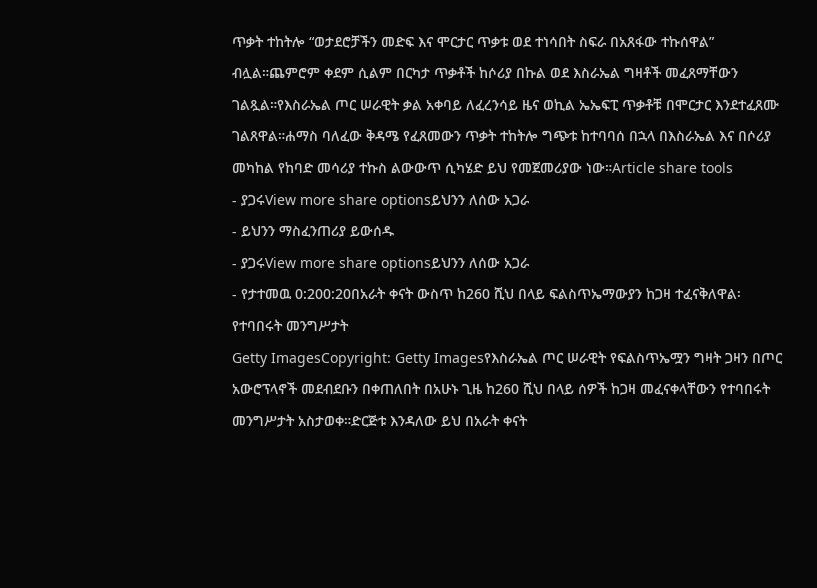ጥቃት ተከትሎ “ወታደሮቻችን መድፍ እና ሞርታር ጥቃቱ ወደ ተነሳበት ስፍራ በአጸፋው ተኩሰዋል” ብሏል።ጨምሮም ቀደም ሲልም በርካታ ጥቃቶች ከሶሪያ በኩል ወደ እስራኤል ግዛቶች መፈጸማቸውን ገልጿል።የእስራኤል ጦር ሠራዊት ቃል አቀባይ ለፈረንሳይ ዜና ወኪል ኤኤፍፒ ጥቃቶቹ በሞርታር እንደተፈጸሙ ገልጸዋል።ሐማስ ባለፈው ቅዳሜ የፈጸመውን ጥቃት ተከትሎ ግጭቱ ከተባባሰ በኋላ በእስራኤል እና በሶሪያ መካከል የከባድ መሳሪያ ተኩስ ልውውጥ ሲካሄድ ይህ የመጀመሪያው ነው።Article share tools
- ያጋሩView more share optionsይህንን ለሰው አጋራ
- ይህንን ማስፈንጠሪያ ይውሰዱ
- ያጋሩView more share optionsይህንን ለሰው አጋራ
- የታተመዉ 0:200:20በአራት ቀናት ውስጥ ከ260 ሺህ በላይ ፍልስጥኤማውያን ከጋዛ ተፈናቅለዋል፡ የተባበሩት መንግሥታት
Getty ImagesCopyright: Getty Imagesየእስራኤል ጦር ሠራዊት የፍልስጥኤሟን ግዛት ጋዛን በጦር አውሮፕላኖች መደብደቡን በቀጠለበት በአሁኑ ጊዜ ከ260 ሺህ በላይ ሰዎች ከጋዛ መፈናቀላቸውን የተባበሩት መንግሥታት አስታወቀ።ድርጅቱ እንዳለው ይህ በአራት ቀናት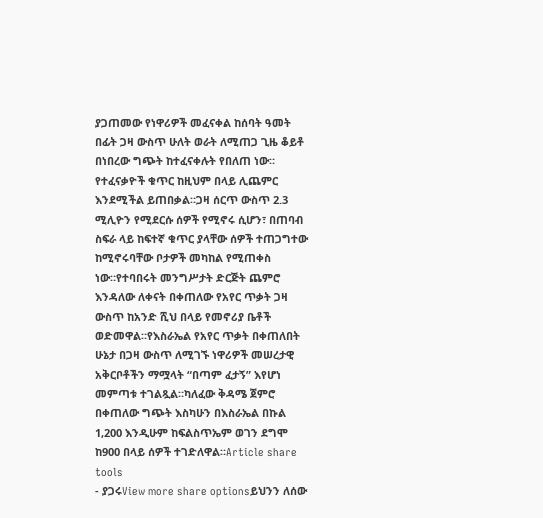ያጋጠመው የነዋሪዎች መፈናቀል ከሰባት ዓመት በፊት ጋዛ ውስጥ ሁለት ወራት ለሚጠጋ ጊዜ ቆይቶ በነበረው ግጭት ከተፈናቀሉት የበለጠ ነው። የተፈናቃዮች ቁጥር ከዚህም በላይ ሊጨምር እንደሚችል ይጠበቃል።ጋዛ ሰርጥ ውስጥ 2.3 ሚሊዮን የሚደርሱ ሰዎች የሚኖሩ ሲሆን፣ በጠባብ ስፍራ ላይ ከፍተኛ ቁጥር ያላቸው ሰዎች ተጠጋግተው ከሚኖሩባቸው ቦታዎች መካከል የሚጠቀስ ነው።የተባበሩት መንግሥታት ድርጅት ጨምሮ እንዳለው ለቀናት በቀጠለው የአየር ጥቃት ጋዛ ውስጥ ከአንድ ሺህ በላይ የመኖሪያ ቤቶች ወድመዋል።የእስራኤል የአየር ጥቃት በቀጠለበት ሁኔታ በጋዛ ውስጥ ለሚገኙ ነዋሪዎች መሠረታዊ አቅርቦቶችን ማሟላት “በጣም ፈታኝ” እየሆነ መምጣቱ ተገልጿል።ካለፈው ቅዳሜ ጀምሮ በቀጠለው ግጭት እስካሁን በእስራኤል በኩል 1,200 እንዲሁም ከፍልስጥኤም ወገን ደግሞ ከ900 በላይ ሰዎች ተገድለዋል።Article share tools
- ያጋሩView more share optionsይህንን ለሰው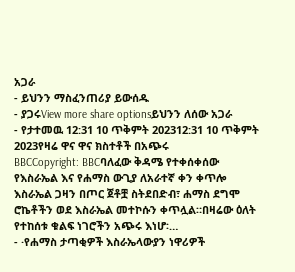አጋራ
- ይህንን ማስፈንጠሪያ ይውሰዱ
- ያጋሩView more share optionsይህንን ለሰው አጋራ
- የታተመዉ 12:31 10 ጥቅምት 202312:31 10 ጥቅምት 2023የዛሬ ዋና ዋና ክስተቶች በአጭሩ
BBCCopyright: BBCባለፈው ቅዳሜ የተቀሰቀሰው የእስራኤል እና የሐማስ ውጊያ ለአራተኛ ቀን ቀጥሎ እስራኤል ጋዛን በጦር ጀቶቿ ስትደበድብ፣ ሐማስ ደግሞ ሮኬቶችን ወደ እስራኤል መተኮሱን ቀጥሏል።በዛሬው ዕለት የተከሰቱ ቁልፍ ነገሮችን አጭሩ እነሆ፡…
- ·የሐማስ ታጣቂዎች እስራኤላውያን ነዋሪዎች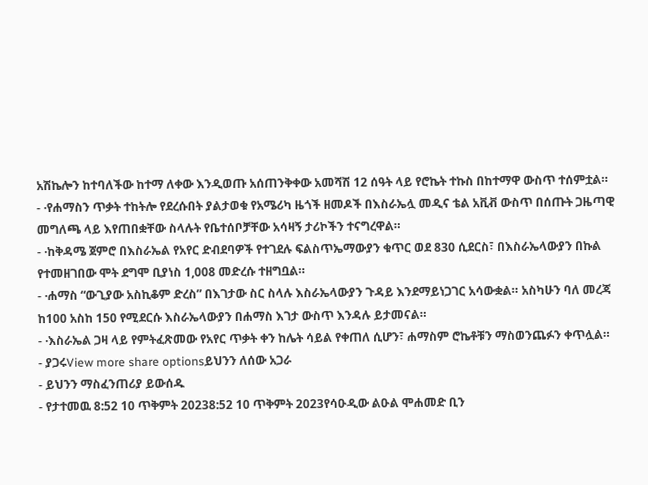አሽኬሎን ከተባለችው ከተማ ለቀው እንዲወጡ አሰጠንቅቀው አመሻሽ 12 ሰዓት ላይ የሮኬት ተኩስ በከተማዋ ውስጥ ተሰምቷል።
- ·የሐማስን ጥቃት ተከትሎ የደረሱበት ያልታወቁ የአሜሪካ ዜጎች ዘመዶች በእስራኤሏ መዲና ቴል አቪቭ ውስጥ በሰጡት ጋዜጣዊ መግለጫ ላይ እየጠበቋቸው ስላሉት የቤተሰቦቻቸው አሳዛኝ ታሪኮችን ተናግረዋል።
- ·ከቅዳሜ ጀምሮ በእስራኤል የአየር ድብደባዎች የተገደሉ ፍልስጥኤማውያን ቁጥር ወደ 830 ሲደርስ፣ በእስራኤላውያን በኩል የተመዘገበው ሞት ደግሞ ቢያነስ 1,008 መድረሱ ተዘግቧል።
- ·ሐማስ “ውጊያው አስኪቆም ድረስ” በእገታው ስር ስላሉ እስራኤላውያን ጉዳይ እንደማይነጋገር አሳውቋል። አስካሁን ባለ መረጃ ከ100 አስከ 150 የሚደርሱ እስራኤላውያን በሐማስ እገታ ውስጥ እንዳሉ ይታመናል።
- ·እስራኤል ጋዛ ላይ የምትፈጽመው የአየር ጥቃት ቀን ከሌት ሳይል የቀጠለ ሲሆን፣ ሐማስም ሮኬቶቹን ማስወንጨፉን ቀጥሏል።
- ያጋሩView more share optionsይህንን ለሰው አጋራ
- ይህንን ማስፈንጠሪያ ይውሰዱ
- የታተመዉ 8:52 10 ጥቅምት 20238:52 10 ጥቅምት 2023የሳዑዲው ልዑል ሞሐመድ ቢን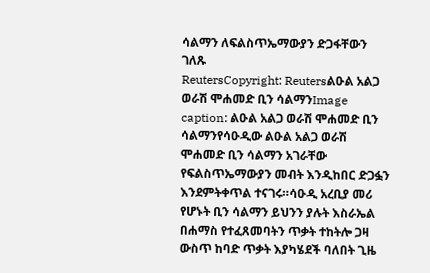ሳልማን ለፍልስጥኤማውያን ድጋፋቸውን ገለጹ
ReutersCopyright: Reutersልዑል አልጋ ወራሽ ሞሐመድ ቢን ሳልማንImage caption: ልዑል አልጋ ወራሽ ሞሐመድ ቢን ሳልማንየሳዑዲው ልዑል አልጋ ወራሽ ሞሐመድ ቢን ሳልማን አገራቸው የፍልስጥኤማውያን መብት እንዲከበር ድጋፏን እንደምትቀጥል ተናገሩ።ሳዑዲ አረቢያ መሪ የሆኑት ቢን ሳልማን ይህንን ያሉት እስራኤል በሐማስ የተፈጸመባትን ጥቃት ተከትሎ ጋዛ ውስጥ ከባድ ጥቃት እያካሄደች ባለበት ጊዜ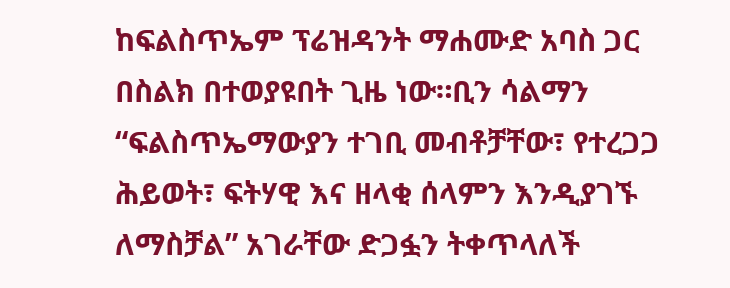ከፍልስጥኤም ፕሬዝዳንት ማሐሙድ አባስ ጋር በስልክ በተወያዩበት ጊዜ ነው።ቢን ሳልማን “ፍልስጥኤማውያን ተገቢ መብቶቻቸው፣ የተረጋጋ ሕይወት፣ ፍትሃዊ እና ዘላቂ ሰላምን እንዲያገኙ ለማስቻል” አገራቸው ድጋፏን ትቀጥላለች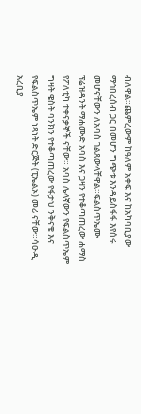ብለዋል።ጨምረውም ከዓለም አቀፍ እና ከአካባቢያው ማኅበረሰብ ጋር በመሆን ግጭቱ እንዳይስፋፋ እየሰሩ መሆናቸውን ለአባስ ገልጸውላቸዋል።ፍልስጥኤሙ ፕሬዝዳንት ማሐሙድ አባስ እና ጋዛን የተቆጣጠረው ሐማስ የፖለቲካ ተቀናቃኞች ናቸው። አባስ ሌላኛውን የፍልስጥኤም ግዛት ዌስት ባንክን የተቆጣጠረው የፋታህ ንቅናቄ እና የፍልስጥኤም ነጻነት ድርጅት (ፒኤልኦ) መሪ ናቸው።ሳዑዲ አረቢያ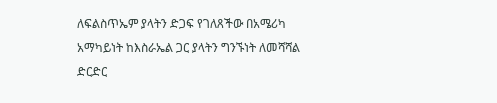ለፍልስጥኤም ያላትን ድጋፍ የገለጸችው በአሜሪካ አማካይነት ከእስራኤል ጋር ያላትን ግንኙነት ለመሻሻል ድርድር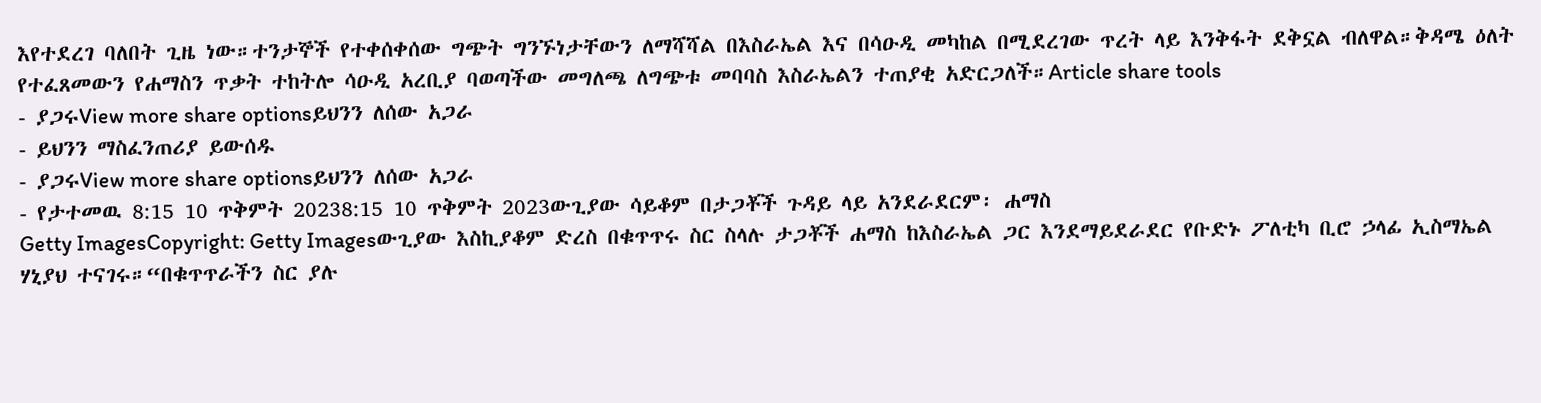እየተደረገ ባለበት ጊዜ ነው።ተንታኞች የተቀሰቀሰው ግጭት ግንኙነታቸውን ለማሻሻል በእስራኤል እና በሳዑዲ መካከል በሚደረገው ጥረት ላይ እንቅፋት ደቅኗል ብለዋል።ቅዳሜ ዕለት የተፈጸመውን የሐማስን ጥቃት ተከትሎ ሳዑዲ አረቢያ ባወጣችው መግለጫ ለግጭቱ መባባስ እስራኤልን ተጠያቂ አድርጋለች።Article share tools
- ያጋሩView more share optionsይህንን ለሰው አጋራ
- ይህንን ማስፈንጠሪያ ይውሰዱ
- ያጋሩView more share optionsይህንን ለሰው አጋራ
- የታተመዉ 8:15 10 ጥቅምት 20238:15 10 ጥቅምት 2023ውጊያው ሳይቆም በታጋቾች ጉዳይ ላይ አንደራደርም፡ ሐማስ
Getty ImagesCopyright: Getty Imagesውጊያው እስኪያቆም ድረስ በቁጥጥሩ ስር ስላሉ ታጋቾች ሐማስ ከእስራኤል ጋር እንደማይደራደር የቡድኑ ፖለቲካ ቢሮ ኃላፊ ኢስማኤል ሃኒያህ ተናገሩ።“በቁጥጥራችን ስር ያሉ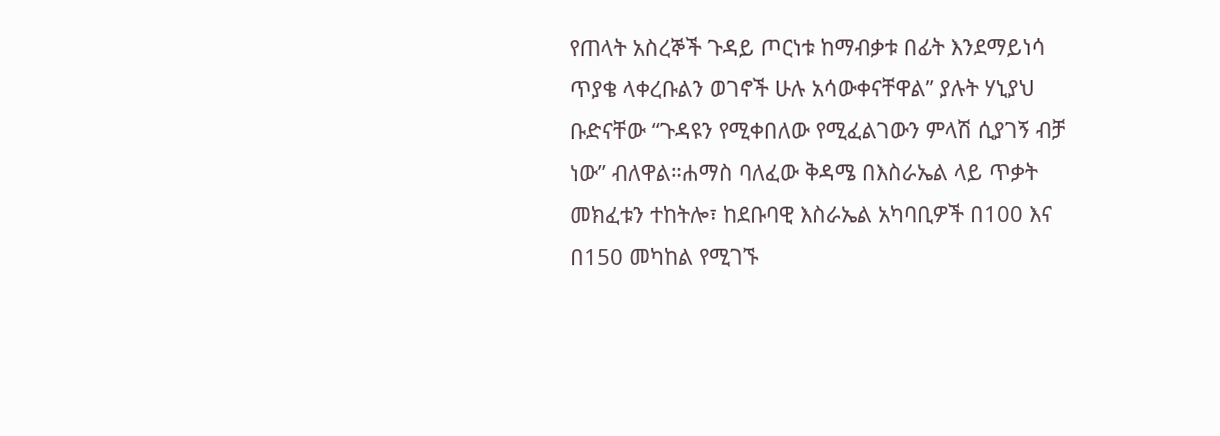የጠላት አስረኞች ጉዳይ ጦርነቱ ከማብቃቱ በፊት እንደማይነሳ ጥያቄ ላቀረቡልን ወገኖች ሁሉ አሳውቀናቸዋል” ያሉት ሃኒያህ ቡድናቸው “ጉዳዩን የሚቀበለው የሚፈልገውን ምላሽ ሲያገኝ ብቻ ነው” ብለዋል።ሐማስ ባለፈው ቅዳሜ በእስራኤል ላይ ጥቃት መክፈቱን ተከትሎ፣ ከደቡባዊ እስራኤል አካባቢዎች በ100 እና በ150 መካከል የሚገኙ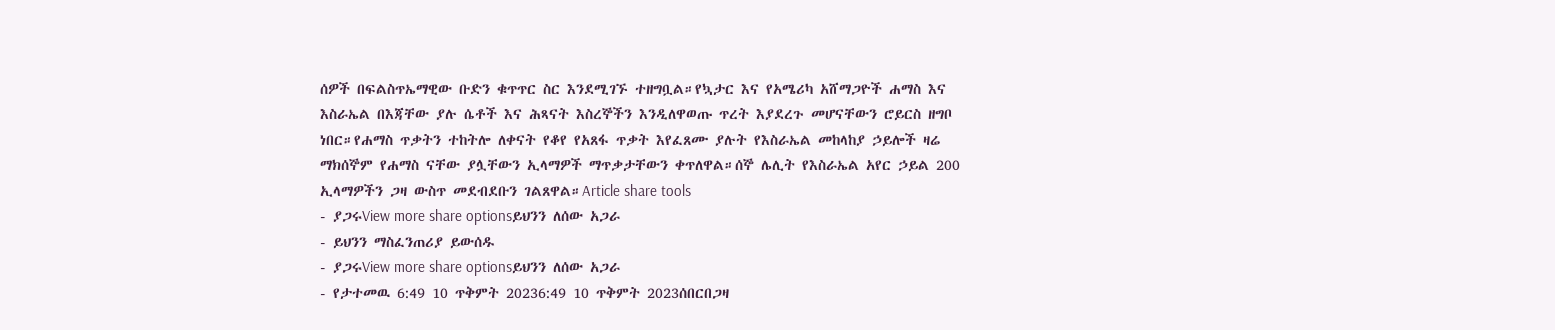ሰዎች በፍልስጥኤማዊው ቡድን ቁጥጥር ስር እንደሚገኙ ተዘግቧል።የኳታር እና የአሜሪካ አሸማጋዮች ሐማስ እና እስራኤል በእጃቸው ያሉ ሴቶች እና ሕጻናት እስረኞችን እንዲለዋወጡ ጥረት እያደረጉ መሆናቸውን ሮይርስ ዘግቦ ነበር።የሐማስ ጥቃትን ተከትሎ ለቀናት የቆየ የአጸፋ ጥቃት እየፈጸሙ ያሉት የእስራኤል መከላከያ ኃይሎች ዛሬ ማክሰኞም የሐማስ ናቸው ያሏቸውን ኢላማዎች ማጥቃታቸውን ቀጥለዋል።ሰኞ ሌሊት የእስራኤል አየር ኃይል 200 ኢላማዎችን ጋዛ ውስጥ መደብደቡን ገልጸዋል።Article share tools
- ያጋሩView more share optionsይህንን ለሰው አጋራ
- ይህንን ማስፈንጠሪያ ይውሰዱ
- ያጋሩView more share optionsይህንን ለሰው አጋራ
- የታተመዉ 6:49 10 ጥቅምት 20236:49 10 ጥቅምት 2023ሰበርበጋዛ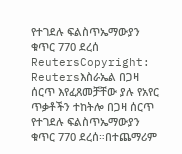የተገደሉ ፍልስጥኤማውያን ቁጥር 770 ደረሰ
ReutersCopyright: Reutersእስራኤል በጋዛ ሰርጥ እየፈጸመቻቸው ያሉ የአየር ጥቃቶችን ተከትሎ በጋዛ ሰርጥ የተገደሉ ፍልስጥኤማውያን ቁጥር 770 ደረሰ።በተጨማሪም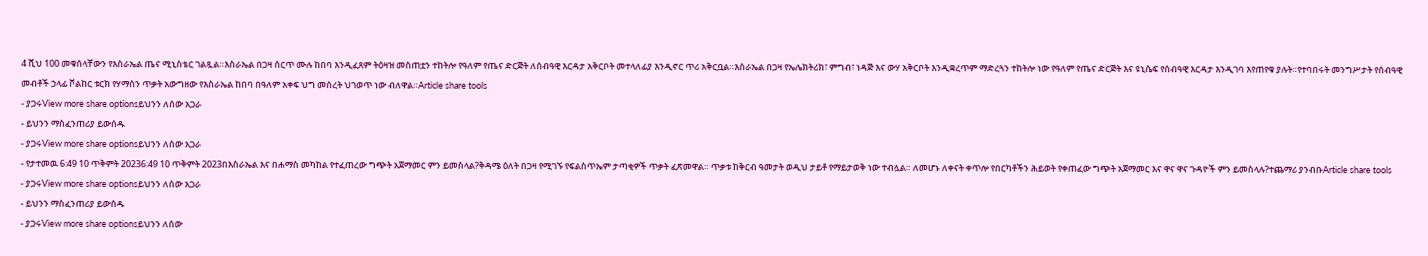4 ሺህ 100 መቁሰላቸውን የእስራኤል ጤና ሚኒስቴር ገልጿል።እስራኤል በጋዛ ሰርጥ ሙሉ ከበባ እንዲፈጸም ትዕዛዝ መስጠቷን ተከትሎ የዓለም የጤና ድርጅት ለሰብዓዊ እርዳታ አቅርቦት መተላለፊያ እንዲኖር ጥሪ አቅርቧል።እስራኤል በጋዛ የኤሌክትሪክ፣ ምግብ፣ ነዳጅ እና ውሃ አቅርቦት እንዲቋረጥም ማድረጓን ተከትሎ ነው የዓለም የጤና ድርጅት እና ዩኒሴፍ የሰብዓዊ እርዳታ እንዲገባ እየጠየቁ ያሉት።የተባበሩት መንግሥታት የሰብዓዊ መብቶች ኃላፊ ቮልከር ቱርክ የሃማስን ጥቃት አውግዘው የእስራኤል ከበባ በዓለም አቀፍ ህግ መሰረት ህገወጥ ነው ብለዋል።Article share tools
- ያጋሩView more share optionsይህንን ለሰው አጋራ
- ይህንን ማስፈንጠሪያ ይውሰዱ
- ያጋሩView more share optionsይህንን ለሰው አጋራ
- የታተመዉ 6:49 10 ጥቅምት 20236:49 10 ጥቅምት 2023በእስራኤል እና በሐማስ መካከል የተፈጠረው ግጭት አጀማመር ምን ይመስላል?ቅዳሜ ዕለት በጋዛ የሚገኙ የፍልስጥኤም ታጣቂዎች ጥቃት ፈጽመዋል። ጥቃቱ ከቅርብ ዓመታት ወዲህ ታይቶ የማይታወቅ ነው ተብሏል። ለመሆኑ ለቀናት ቀጥሎ የበርካቶችን ሕይወት የቀጠፈው ግጭት አጀማመር እና ዋና ዋና ጉዳዮች ምን ይመስላሉ?ተጨማሪ ያንብቡArticle share tools
- ያጋሩView more share optionsይህንን ለሰው አጋራ
- ይህንን ማስፈንጠሪያ ይውሰዱ
- ያጋሩView more share optionsይህንን ለሰው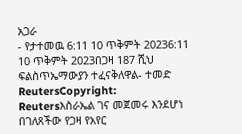አጋራ
- የታተመዉ 6:11 10 ጥቅምት 20236:11 10 ጥቅምት 2023በጋዛ 187 ሺህ ፍልስጥኤማውያን ተፈናቅለዋል- ተመድ
ReutersCopyright: Reutersእስራኤል ገና መጀመሩ እንደሆነ በገለጸችው የጋዛ የአየር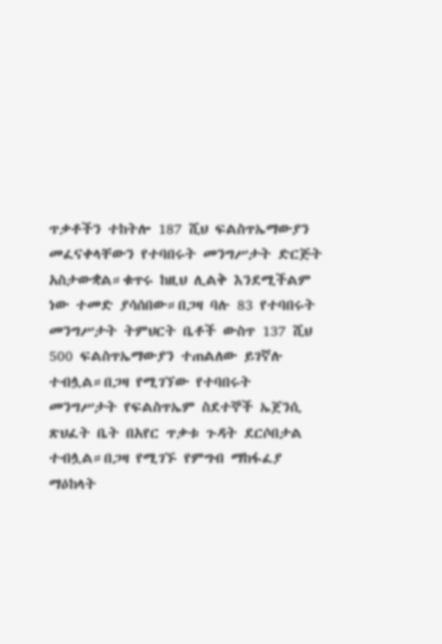ጥቃቶችን ተከትሎ 187 ሺህ ፍልስጥኤማውያን መፈናቀላቸውን የተባበሩት መንግሥታት ድርጅት አስታውቋል።ቁጥሩ ከዚህ ሊልቅ እንደሚችልም ነው ተመድ ያሳሰበው።በጋዛ ባሉ 83 የተባበሩት መንግሥታት ትምህርት ቤቶች ውስጥ 137 ሺህ 500 ፍልስጥኤማውያን ተጠልለው ይገኛሉ ተብሏል።በጋዛ የሚገኘው የተባበሩት መንግሥታት የፍልስጥኤም ስደተኞች ኤጀንሲ ጽህፈት ቤት በአየር ጥቃቱ ጉዳት ደርሶበታል ተብሏል።በጋዛ የሚገኙ የምግብ ማከፋፈያ ማዕከላት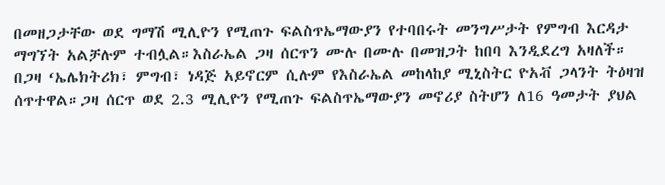በመዘጋታቸው ወደ ግማሽ ሚሊዮን የሚጠጉ ፍልስጥኤማውያን የተባበሩት መንግሥታት የምግብ እርዳታ ማግኘት አልቻሉም ተብሏል።እስራኤል ጋዛ ሰርጥን ሙሉ በሙሉ በመዝጋት ከበባ እንዲደረግ አዛለች። በጋዛ ‘ኤሌክትሪክ፣ ምግብ፣ ነዳጅ አይኖርም ሲሉም የእስራኤል መከላከያ ሚኒስትር ዮአቭ ጋላንት ትዕዛዝ ሰጥተዋል።ጋዛ ሰርጥ ወደ 2.3 ሚሊዮን የሚጠጉ ፍልስጥኤማውያን መኖሪያ ስትሆን ለ16 ዓመታት ያህል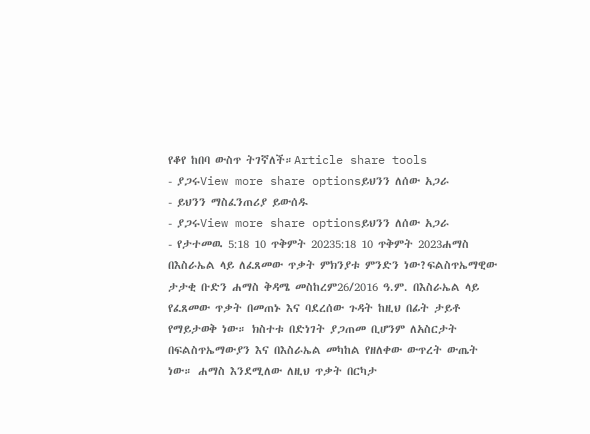የቆየ ከበባ ውስጥ ትገኛለች።Article share tools
- ያጋሩView more share optionsይህንን ለሰው አጋራ
- ይህንን ማስፈንጠሪያ ይውሰዱ
- ያጋሩView more share optionsይህንን ለሰው አጋራ
- የታተመዉ 5:18 10 ጥቅምት 20235:18 10 ጥቅምት 2023ሐማስ በእስራኤል ላይ ለፈጸመው ጥቃት ምክንያቱ ምንድን ነው?ፍልስጥኤማዊው ታታቂ ቡድን ሐማስ ቅዳሜ መስከረም26/2016 ዓ.ም. በእስራኤል ላይ የፈጸመው ጥቃት በመጠኑ እና ባደረሰው ጉዳት ከዚህ በፊት ታይቶ የማይታወቅ ነው። ክስተቱ በድነገት ያጋጠመ ቢሆንም ለአስርታት በፍልስጥኤማውያን እና በእስራኤል መካከል የዘለቀው ውጥረት ውጤት ነው። ሐማስ እንደሚለው ለዚህ ጥቃት በርካታ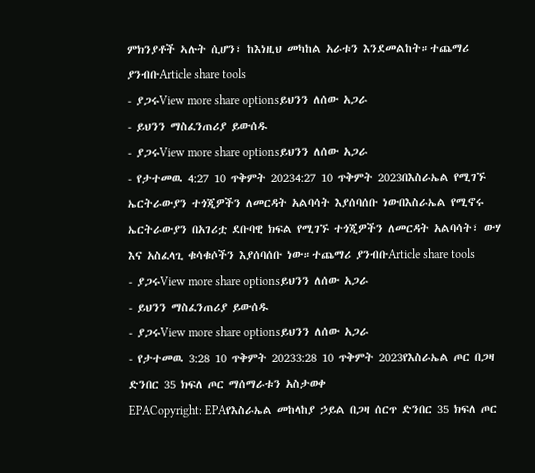ምክንያቶች ኣሉት ሲሆን፣ ከእነዚህ መካከል አራቱን እንደመልከት።ተጨማሪ ያንብቡArticle share tools
- ያጋሩView more share optionsይህንን ለሰው አጋራ
- ይህንን ማስፈንጠሪያ ይውሰዱ
- ያጋሩView more share optionsይህንን ለሰው አጋራ
- የታተመዉ 4:27 10 ጥቅምት 20234:27 10 ጥቅምት 2023በእስራኤል የሚገኙ ኤርትራውያን ተጎጂዎችን ለመርዳት አልባሳት እያሰባሰቡ ነውበእስራኤል የሚኖሩ ኤርትራውያን በአገሪቷ ደቡባዊ ክፍል የሚገኙ ተጎጂዎችን ለመርዳት አልባሳት፣ ውሃ እና አስፈላጊ ቁሳቁሶችን እያሰባሰቡ ነው።ተጨማሪ ያንብቡArticle share tools
- ያጋሩView more share optionsይህንን ለሰው አጋራ
- ይህንን ማስፈንጠሪያ ይውሰዱ
- ያጋሩView more share optionsይህንን ለሰው አጋራ
- የታተመዉ 3:28 10 ጥቅምት 20233:28 10 ጥቅምት 2023የእስራኤል ጦር በጋዛ ድንበር 35 ክፍለ ጦር ማሰማራቱን አስታወቀ
EPACopyright: EPAየእስራኤል መከላከያ ኃይል በጋዛ ሰርጥ ድንበር 35 ክፍለ ጦር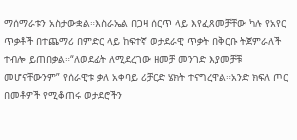ማሰማራቱን አስታውቋል።እስራኤል በጋዛ ሰርጥ ላይ እየፈጸመቻቸው ካሉ የአየር ጥቃቶች በተጨማሪ በምድር ላይ ከፍተኛ ወታደራዊ ጥቃት በቅርቡ ትጀምራለች ተብሎ ይጠበቃል።“ለወደፊት ለሚደረገው ዘመቻ መንገድ እያመቻቹ መሆናቸውንም” የሰራዊቱ ቃለ አቀባይ ሪቻርድ ሄክት ተናግረዋል።አንድ ክፍለ ጦር በመቶዎች የሚቆጠሩ ወታደሮችን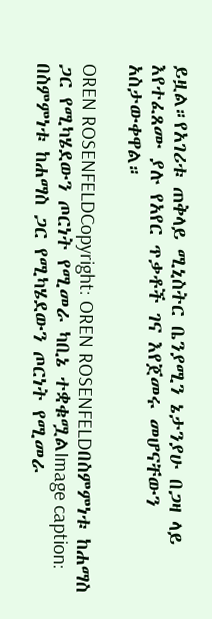ይዟል።የአገሪቱ ጠቅላይ ሚኒስትር ቤንያሚን ኔታንያሁ በጋዛ ላይ እየተፈጸሙ ያሉ የአየር ጥቃቶች ገና እየጀመሩ መሆናቸውን አስታውቀዋል።

OREN ROSENFELDCopyright: OREN ROSENFELDበስምምነቱ ከሐማስ ጋር የሚካሄደውን ጦርነት የሚመራ ካቢኔ ተቋቁሟልImage caption: በስምምነቱ ከሐማስ ጋር የሚካሄደውን ጦርነት የሚመራ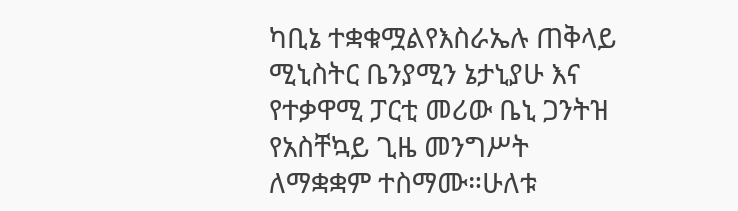ካቢኔ ተቋቁሟልየእስራኤሉ ጠቅላይ ሚኒስትር ቤንያሚን ኔታኒያሁ እና የተቃዋሚ ፓርቲ መሪው ቤኒ ጋንትዝ የአስቸኳይ ጊዜ መንግሥት ለማቋቋም ተስማሙ።ሁለቱ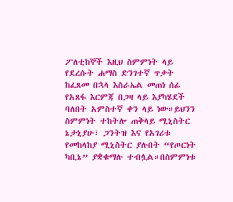ፖለቲከኞች እዚህ ስምምነት ላይ የደረሱት ሐማስ ድንገተኛ ጥቃት ከፈጸመ በኋላ እስራኤል መጠነ ሰፊ የአጸፋ እርምጃ በጋዛ ላይ እያካሄደች ባለበት አምስተኛ ቀን ላይ ነው።ይህንን ስምምነት ተከትሎ ጠቅላይ ሚኒስትር ኔታኒያሁ፣ ጋንትዝ እና የአገሪቱ የመከላከያ ሚኒስትር ያሉበት “የጦርነት ካቢኔ” ያቋቁማሉ ተብሏል።በስምምነቱ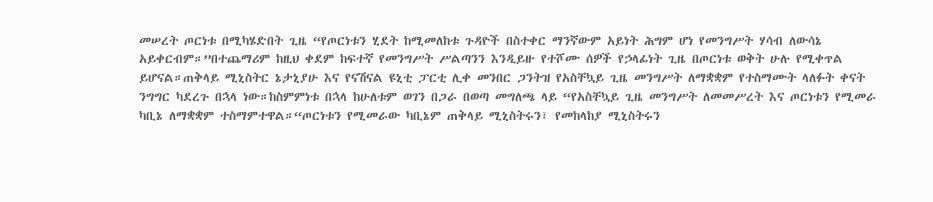መሠረት ጦርነቱ በሚካሄድበት ጊዜ “የጦርነቱን ሂደት ከሚመለከቱ ጉዳዮች በስተቀር ማንኛውም አይነት ሕግም ሆነ የመንግሥት ሃሳብ ለውሳኔ አይቀርብም።”በተጨማሪም ከዚህ ቀደም ከፍተኛ የመንግሥት ሥልጣንን እንዲይዙ የተሾሙ ሰዎች የኃላፊነት ጊዜ በጦርነቱ ወቅት ሁሉ የሚቀጥል ይሆናል።ጠቅላይ ሚኒስትር ኔታኒያሁ እና የናሽናል ዩኒቲ ፓርቲ ሊቀ መንበር ጋንትዝ የአስቸኳይ ጊዜ መንግሥት ለማቋቋም የተስማሙት ላለፉት ቀናት ንግግር ካደረጉ በኋላ ነው።ከስምምነቱ በኋላ ከሁለቱም ወገን በጋራ በወጣ መግለጫ ላይ “የአስቸኳይ ጊዜ መንግሥት ለመመሥረት እና ጦርነቱን የሚመራ ካቢኔ ለማቋቋም ተስማምተዋል።“ጦርነቱን የሚመራው ካቢኔም ጠቅላይ ሚኒስትሩን፣ የመከላከያ ሚኒስትሩን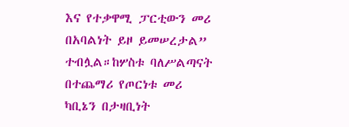እና የተቃዋሚ ፓርቲውን መሪ በአባልነት ይዞ ይመሠረታል” ተብሏል።ከሦስቱ ባለሥልጣናት በተጨማሪ የጦርነቱ መሪ ካቢኔን በታዛቢነት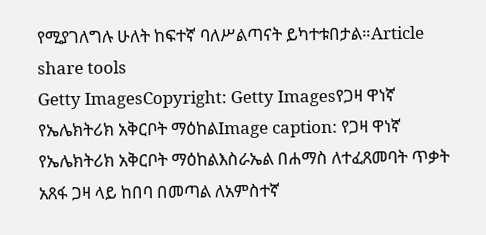የሚያገለግሉ ሁለት ከፍተኛ ባለሥልጣናት ይካተቱበታል።Article share tools
Getty ImagesCopyright: Getty Imagesየጋዛ ዋነኛ የኤሌክትሪክ አቅርቦት ማዕከልImage caption: የጋዛ ዋነኛ የኤሌክትሪክ አቅርቦት ማዕከልእስራኤል በሐማስ ለተፈጸመባት ጥቃት አጸፋ ጋዛ ላይ ከበባ በመጣል ለአምስተኛ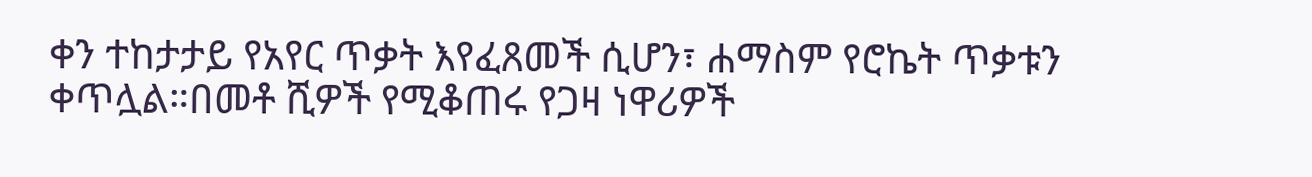ቀን ተከታታይ የአየር ጥቃት እየፈጸመች ሲሆን፣ ሐማስም የሮኬት ጥቃቱን ቀጥሏል።በመቶ ሺዎች የሚቆጠሩ የጋዛ ነዋሪዎች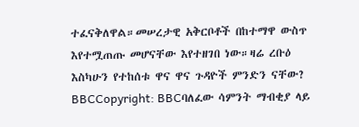ተፈናቅለዋል።መሠረታዊ አቅርቦቶች በከተማዋ ውስጥ እየተሟጠጡ መሆናቸው እየተዘገበ ነው።ዛሬ ረቡዕ እስካሁን የተከሰቱ ዋና ዋና ጉዳዮች ምንድን ናቸው?
BBCCopyright: BBCባለፈው ሳምንት ማብቂያ ላይ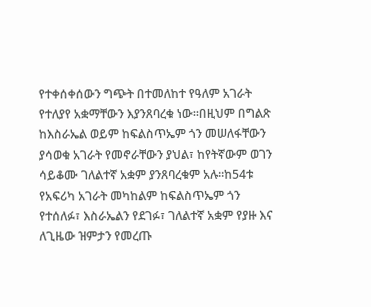የተቀሰቀሰውን ግጭት በተመለከተ የዓለም አገራት የተለያየ አቋማቸውን እያንጸባረቁ ነው።በዚህም በግልጽ ከእስራኤል ወይም ከፍልስጥኤም ጎን መሠለፋቸውን ያሳወቁ አገራት የመኖራቸውን ያህል፣ ከየትኛውም ወገን ሳይቆሙ ገለልተኛ አቋም ያንጸባረቁም አሉ።ከ54ቱ የአፍሪካ አገራት መካከልም ከፍልስጥኤም ጎን የተሰለፉ፣ እስራኤልን የደገፉ፣ ገለልተኛ አቋም የያዙ እና ለጊዜው ዝምታን የመረጡ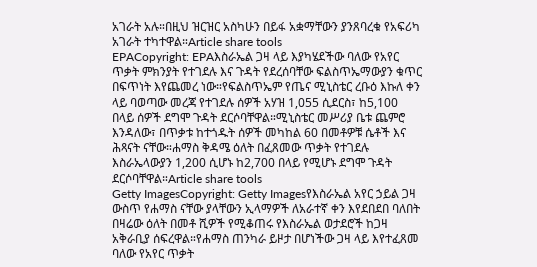አገራት አሉ።በዚህ ዝርዝር አስካሁን በይፋ አቋማቸውን ያንጸባረቁ የአፍሪካ አገራት ተካተዋል።Article share tools
EPACopyright: EPAእስራኤል ጋዛ ላይ እያካሄደችው ባለው የአየር ጥቃት ምክንያት የተገደሉ እና ጉዳት የደረሰባቸው ፍልስጥኤማውያን ቁጥር በፍጥነት እየጨመረ ነው።የፍልስጥኤም የጤና ሚኒስቴር ረቡዕ እኩለ ቀን ላይ ባወጣው መረጃ የተገደሉ ሰዎች አሃዝ 1,055 ሲደርስ፣ ከ5,100 በላይ ሰዎች ደግሞ ጉዳት ደርሶባቸዋል።ሚኒስቴር መሥሪያ ቤቱ ጨምሮ እንዳለው፣ በጥቃቱ ከተጎዱት ሰዎች መካከል 60 በመቶዎቹ ሴቶች እና ሕጻናት ናቸው።ሐማስ ቅዳሜ ዕለት በፈጸመው ጥቃት የተገደሉ እስራኤላውያን 1,200 ሲሆኑ ከ2,700 በላይ የሚሆኑ ደግሞ ጉዳት ደርሶባቸዋል።Article share tools
Getty ImagesCopyright: Getty Imagesየእስራኤል አየር ኃይል ጋዛ ውስጥ የሐማስ ናቸው ያላቸውን ኢላማዎች ለአራተኛ ቀን እየደበደበ ባለበት በዛሬው ዕለት በመቶ ሺዎች የሚቆጠሩ የእስራኤል ወታደሮች ከጋዛ አቅራቢያ ሰፍረዋል።የሐማስ ጠንካራ ይዞታ በሆነችው ጋዛ ላይ እየተፈጸመ ባለው የአየር ጥቃት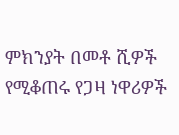ምክንያት በመቶ ሺዎች የሚቆጠሩ የጋዛ ነዋሪዎች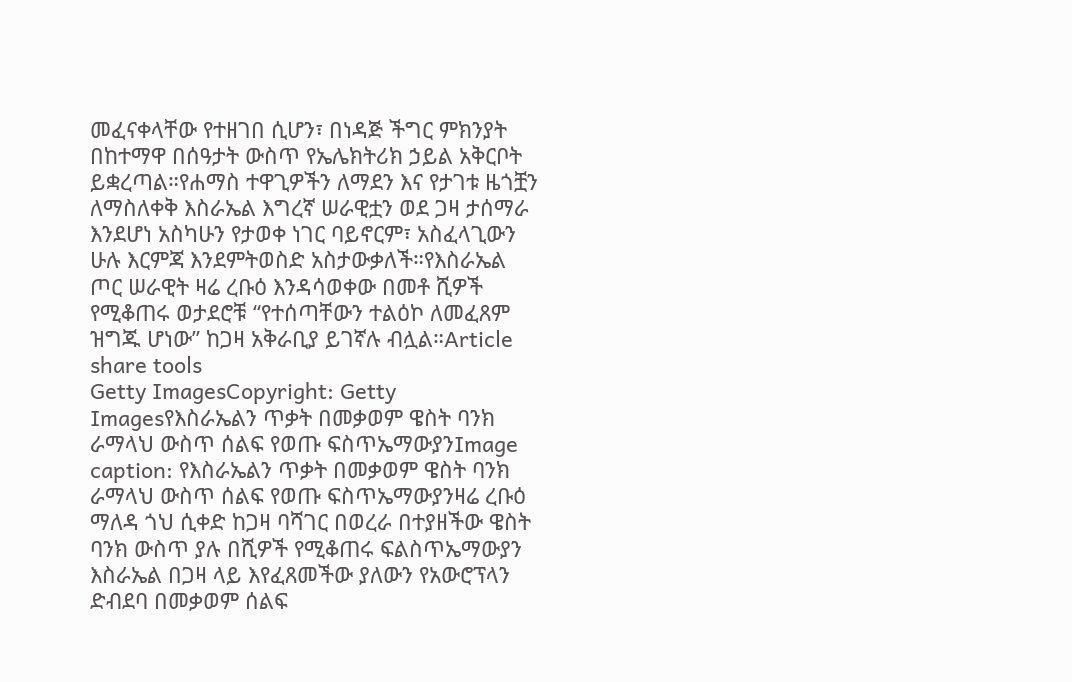መፈናቀላቸው የተዘገበ ሲሆን፣ በነዳጅ ችግር ምክንያት በከተማዋ በሰዓታት ውስጥ የኤሌክትሪክ ኃይል አቅርቦት ይቋረጣል።የሐማስ ተዋጊዎችን ለማደን እና የታገቱ ዜጎቿን ለማስለቀቅ እስራኤል እግረኛ ሠራዊቷን ወደ ጋዛ ታሰማራ እንደሆነ አስካሁን የታወቀ ነገር ባይኖርም፣ አስፈላጊውን ሁሉ እርምጃ እንደምትወስድ አስታውቃለች።የእስራኤል ጦር ሠራዊት ዛሬ ረቡዕ እንዳሳወቀው በመቶ ሺዎች የሚቆጠሩ ወታደሮቹ “የተሰጣቸውን ተልዕኮ ለመፈጸም ዝግጁ ሆነው” ከጋዛ አቅራቢያ ይገኛሉ ብሏል።Article share tools
Getty ImagesCopyright: Getty Imagesየእስራኤልን ጥቃት በመቃወም ዌስት ባንክ ራማላህ ውስጥ ሰልፍ የወጡ ፍስጥኤማውያንImage caption: የእስራኤልን ጥቃት በመቃወም ዌስት ባንክ ራማላህ ውስጥ ሰልፍ የወጡ ፍስጥኤማውያንዛሬ ረቡዕ ማለዳ ጎህ ሲቀድ ከጋዛ ባሻገር በወረራ በተያዘችው ዌስት ባንክ ውስጥ ያሉ በሺዎች የሚቆጠሩ ፍልስጥኤማውያን እስራኤል በጋዛ ላይ እየፈጸመችው ያለውን የአውሮፕላን ድብደባ በመቃወም ሰልፍ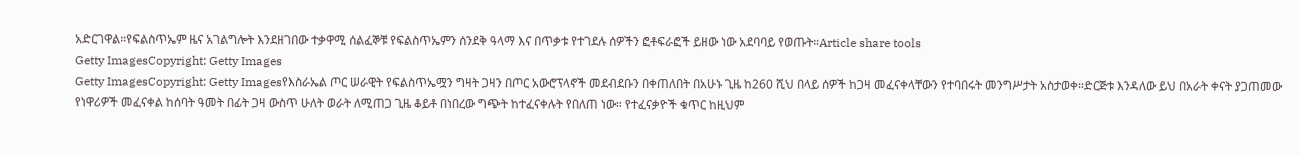አድርገዋል።የፍልስጥኤም ዜና አገልግሎት እንደዘገበው ተቃዋሚ ሰልፈኞቹ የፍልስጥኤምን ሰንደቅ ዓላማ እና በጥቃቱ የተገደሉ ሰዎችን ፎቶፍራፎች ይዘው ነው አደባባይ የወጡት።Article share tools
Getty ImagesCopyright: Getty Images
Getty ImagesCopyright: Getty Imagesየእስራኤል ጦር ሠራዊት የፍልስጥኤሟን ግዛት ጋዛን በጦር አውሮፕላኖች መደብደቡን በቀጠለበት በአሁኑ ጊዜ ከ260 ሺህ በላይ ሰዎች ከጋዛ መፈናቀላቸውን የተባበሩት መንግሥታት አስታወቀ።ድርጅቱ እንዳለው ይህ በአራት ቀናት ያጋጠመው የነዋሪዎች መፈናቀል ከሰባት ዓመት በፊት ጋዛ ውስጥ ሁለት ወራት ለሚጠጋ ጊዜ ቆይቶ በነበረው ግጭት ከተፈናቀሉት የበለጠ ነው። የተፈናቃዮች ቁጥር ከዚህም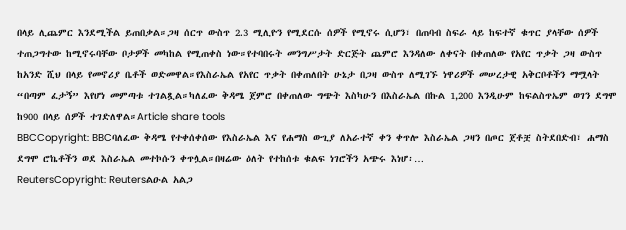በላይ ሊጨምር እንደሚችል ይጠበቃል።ጋዛ ሰርጥ ውስጥ 2.3 ሚሊዮን የሚደርሱ ሰዎች የሚኖሩ ሲሆን፣ በጠባብ ስፍራ ላይ ከፍተኛ ቁጥር ያላቸው ሰዎች ተጠጋግተው ከሚኖሩባቸው ቦታዎች መካከል የሚጠቀስ ነው።የተባበሩት መንግሥታት ድርጅት ጨምሮ እንዳለው ለቀናት በቀጠለው የአየር ጥቃት ጋዛ ውስጥ ከአንድ ሺህ በላይ የመኖሪያ ቤቶች ወድመዋል።የእስራኤል የአየር ጥቃት በቀጠለበት ሁኔታ በጋዛ ውስጥ ለሚገኙ ነዋሪዎች መሠረታዊ አቅርቦቶችን ማሟላት “በጣም ፈታኝ” እየሆነ መምጣቱ ተገልጿል።ካለፈው ቅዳሜ ጀምሮ በቀጠለው ግጭት እስካሁን በእስራኤል በኩል 1,200 እንዲሁም ከፍልስጥኤም ወገን ደግሞ ከ900 በላይ ሰዎች ተገድለዋል።Article share tools
BBCCopyright: BBCባለፈው ቅዳሜ የተቀሰቀሰው የእስራኤል እና የሐማስ ውጊያ ለአራተኛ ቀን ቀጥሎ እስራኤል ጋዛን በጦር ጀቶቿ ስትደበድብ፣ ሐማስ ደግሞ ሮኬቶችን ወደ እስራኤል መተኮሱን ቀጥሏል።በዛሬው ዕለት የተከሰቱ ቁልፍ ነገሮችን አጭሩ እነሆ፡…
ReutersCopyright: Reutersልዑል አልጋ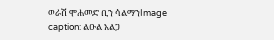ወራሽ ሞሐመድ ቢን ሳልማንImage caption: ልዑል አልጋ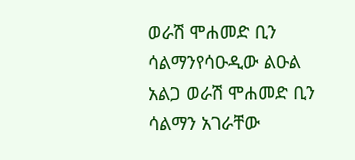ወራሽ ሞሐመድ ቢን ሳልማንየሳዑዲው ልዑል አልጋ ወራሽ ሞሐመድ ቢን ሳልማን አገራቸው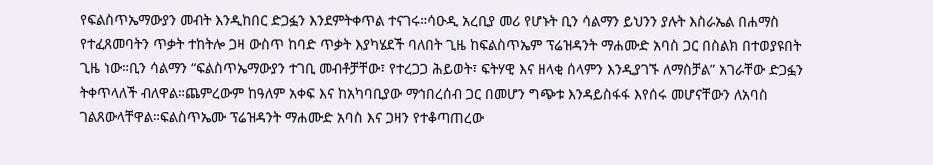የፍልስጥኤማውያን መብት እንዲከበር ድጋፏን እንደምትቀጥል ተናገሩ።ሳዑዲ አረቢያ መሪ የሆኑት ቢን ሳልማን ይህንን ያሉት እስራኤል በሐማስ የተፈጸመባትን ጥቃት ተከትሎ ጋዛ ውስጥ ከባድ ጥቃት እያካሄደች ባለበት ጊዜ ከፍልስጥኤም ፕሬዝዳንት ማሐሙድ አባስ ጋር በስልክ በተወያዩበት ጊዜ ነው።ቢን ሳልማን “ፍልስጥኤማውያን ተገቢ መብቶቻቸው፣ የተረጋጋ ሕይወት፣ ፍትሃዊ እና ዘላቂ ሰላምን እንዲያገኙ ለማስቻል” አገራቸው ድጋፏን ትቀጥላለች ብለዋል።ጨምረውም ከዓለም አቀፍ እና ከአካባቢያው ማኅበረሰብ ጋር በመሆን ግጭቱ እንዳይስፋፋ እየሰሩ መሆናቸውን ለአባስ ገልጸውላቸዋል።ፍልስጥኤሙ ፕሬዝዳንት ማሐሙድ አባስ እና ጋዛን የተቆጣጠረው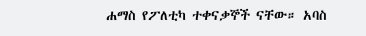ሐማስ የፖለቲካ ተቀናቃኞች ናቸው። አባስ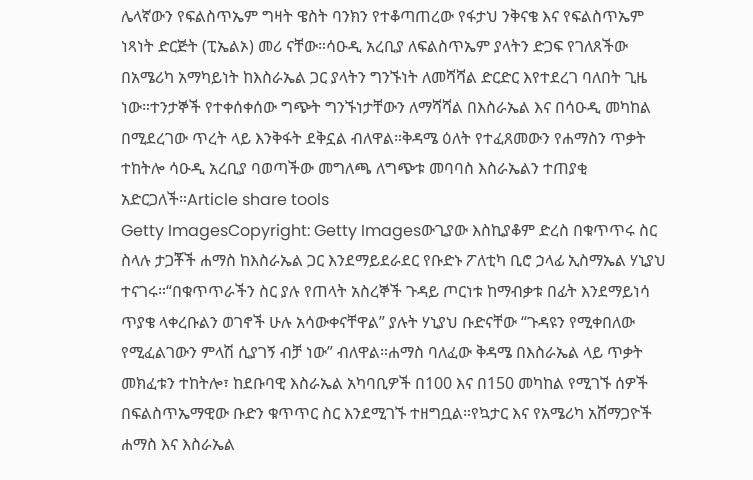ሌላኛውን የፍልስጥኤም ግዛት ዌስት ባንክን የተቆጣጠረው የፋታህ ንቅናቄ እና የፍልስጥኤም ነጻነት ድርጅት (ፒኤልኦ) መሪ ናቸው።ሳዑዲ አረቢያ ለፍልስጥኤም ያላትን ድጋፍ የገለጸችው በአሜሪካ አማካይነት ከእስራኤል ጋር ያላትን ግንኙነት ለመሻሻል ድርድር እየተደረገ ባለበት ጊዜ ነው።ተንታኞች የተቀሰቀሰው ግጭት ግንኙነታቸውን ለማሻሻል በእስራኤል እና በሳዑዲ መካከል በሚደረገው ጥረት ላይ እንቅፋት ደቅኗል ብለዋል።ቅዳሜ ዕለት የተፈጸመውን የሐማስን ጥቃት ተከትሎ ሳዑዲ አረቢያ ባወጣችው መግለጫ ለግጭቱ መባባስ እስራኤልን ተጠያቂ አድርጋለች።Article share tools
Getty ImagesCopyright: Getty Imagesውጊያው እስኪያቆም ድረስ በቁጥጥሩ ስር ስላሉ ታጋቾች ሐማስ ከእስራኤል ጋር እንደማይደራደር የቡድኑ ፖለቲካ ቢሮ ኃላፊ ኢስማኤል ሃኒያህ ተናገሩ።“በቁጥጥራችን ስር ያሉ የጠላት አስረኞች ጉዳይ ጦርነቱ ከማብቃቱ በፊት እንደማይነሳ ጥያቄ ላቀረቡልን ወገኖች ሁሉ አሳውቀናቸዋል” ያሉት ሃኒያህ ቡድናቸው “ጉዳዩን የሚቀበለው የሚፈልገውን ምላሽ ሲያገኝ ብቻ ነው” ብለዋል።ሐማስ ባለፈው ቅዳሜ በእስራኤል ላይ ጥቃት መክፈቱን ተከትሎ፣ ከደቡባዊ እስራኤል አካባቢዎች በ100 እና በ150 መካከል የሚገኙ ሰዎች በፍልስጥኤማዊው ቡድን ቁጥጥር ስር እንደሚገኙ ተዘግቧል።የኳታር እና የአሜሪካ አሸማጋዮች ሐማስ እና እስራኤል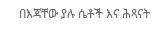በእጃቸው ያሉ ሴቶች እና ሕጻናት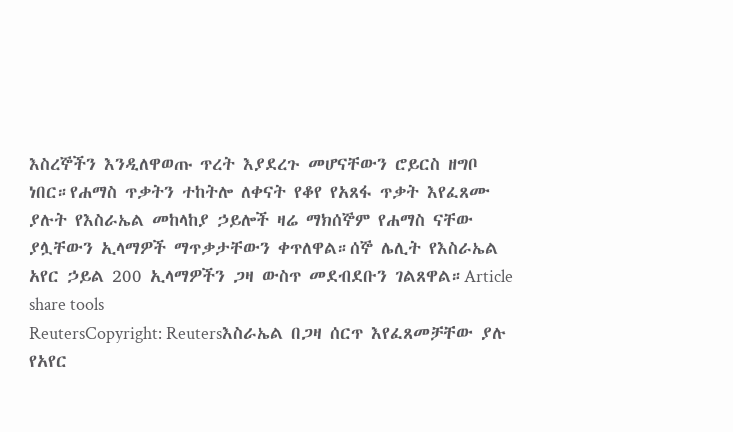እስረኞችን እንዲለዋወጡ ጥረት እያደረጉ መሆናቸውን ሮይርስ ዘግቦ ነበር።የሐማስ ጥቃትን ተከትሎ ለቀናት የቆየ የአጸፋ ጥቃት እየፈጸሙ ያሉት የእስራኤል መከላከያ ኃይሎች ዛሬ ማክሰኞም የሐማስ ናቸው ያሏቸውን ኢላማዎች ማጥቃታቸውን ቀጥለዋል።ሰኞ ሌሊት የእስራኤል አየር ኃይል 200 ኢላማዎችን ጋዛ ውስጥ መደብደቡን ገልጸዋል።Article share tools
ReutersCopyright: Reutersእስራኤል በጋዛ ሰርጥ እየፈጸመቻቸው ያሉ የአየር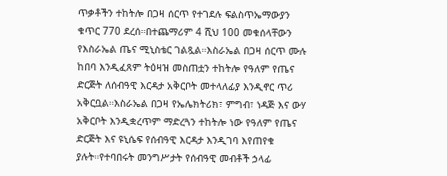ጥቃቶችን ተከትሎ በጋዛ ሰርጥ የተገደሉ ፍልስጥኤማውያን ቁጥር 770 ደረሰ።በተጨማሪም 4 ሺህ 100 መቁሰላቸውን የእስራኤል ጤና ሚኒስቴር ገልጿል።እስራኤል በጋዛ ሰርጥ ሙሉ ከበባ እንዲፈጸም ትዕዛዝ መስጠቷን ተከትሎ የዓለም የጤና ድርጅት ለሰብዓዊ እርዳታ አቅርቦት መተላለፊያ እንዲኖር ጥሪ አቅርቧል።እስራኤል በጋዛ የኤሌክትሪክ፣ ምግብ፣ ነዳጅ እና ውሃ አቅርቦት እንዲቋረጥም ማድረጓን ተከትሎ ነው የዓለም የጤና ድርጅት እና ዩኒሴፍ የሰብዓዊ እርዳታ እንዲገባ እየጠየቁ ያሉት።የተባበሩት መንግሥታት የሰብዓዊ መብቶች ኃላፊ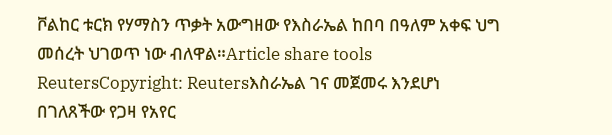ቮልከር ቱርክ የሃማስን ጥቃት አውግዘው የእስራኤል ከበባ በዓለም አቀፍ ህግ መሰረት ህገወጥ ነው ብለዋል።Article share tools
ReutersCopyright: Reutersእስራኤል ገና መጀመሩ እንደሆነ በገለጸችው የጋዛ የአየር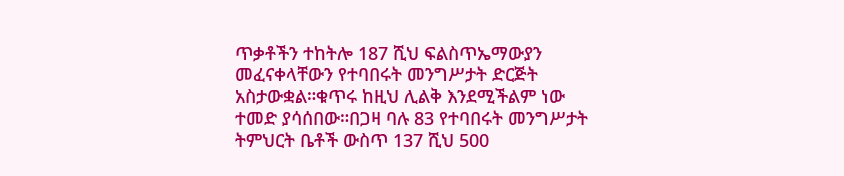ጥቃቶችን ተከትሎ 187 ሺህ ፍልስጥኤማውያን መፈናቀላቸውን የተባበሩት መንግሥታት ድርጅት አስታውቋል።ቁጥሩ ከዚህ ሊልቅ እንደሚችልም ነው ተመድ ያሳሰበው።በጋዛ ባሉ 83 የተባበሩት መንግሥታት ትምህርት ቤቶች ውስጥ 137 ሺህ 500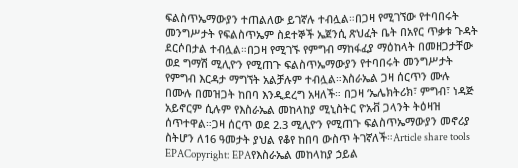ፍልስጥኤማውያን ተጠልለው ይገኛሉ ተብሏል።በጋዛ የሚገኘው የተባበሩት መንግሥታት የፍልስጥኤም ስደተኞች ኤጀንሲ ጽህፈት ቤት በአየር ጥቃቱ ጉዳት ደርሶበታል ተብሏል።በጋዛ የሚገኙ የምግብ ማከፋፈያ ማዕከላት በመዘጋታቸው ወደ ግማሽ ሚሊዮን የሚጠጉ ፍልስጥኤማውያን የተባበሩት መንግሥታት የምግብ እርዳታ ማግኘት አልቻሉም ተብሏል።እስራኤል ጋዛ ሰርጥን ሙሉ በሙሉ በመዝጋት ከበባ እንዲደረግ አዛለች። በጋዛ ‘ኤሌክትሪክ፣ ምግብ፣ ነዳጅ አይኖርም ሲሉም የእስራኤል መከላከያ ሚኒስትር ዮአቭ ጋላንት ትዕዛዝ ሰጥተዋል።ጋዛ ሰርጥ ወደ 2.3 ሚሊዮን የሚጠጉ ፍልስጥኤማውያን መኖሪያ ስትሆን ለ16 ዓመታት ያህል የቆየ ከበባ ውስጥ ትገኛለች።Article share tools
EPACopyright: EPAየእስራኤል መከላከያ ኃይል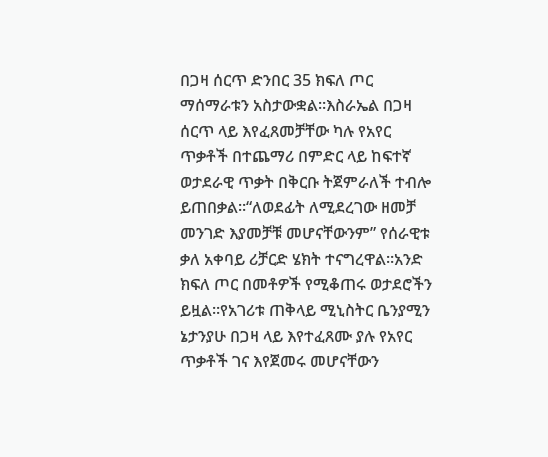በጋዛ ሰርጥ ድንበር 35 ክፍለ ጦር ማሰማራቱን አስታውቋል።እስራኤል በጋዛ ሰርጥ ላይ እየፈጸመቻቸው ካሉ የአየር ጥቃቶች በተጨማሪ በምድር ላይ ከፍተኛ ወታደራዊ ጥቃት በቅርቡ ትጀምራለች ተብሎ ይጠበቃል።“ለወደፊት ለሚደረገው ዘመቻ መንገድ እያመቻቹ መሆናቸውንም” የሰራዊቱ ቃለ አቀባይ ሪቻርድ ሄክት ተናግረዋል።አንድ ክፍለ ጦር በመቶዎች የሚቆጠሩ ወታደሮችን ይዟል።የአገሪቱ ጠቅላይ ሚኒስትር ቤንያሚን ኔታንያሁ በጋዛ ላይ እየተፈጸሙ ያሉ የአየር ጥቃቶች ገና እየጀመሩ መሆናቸውን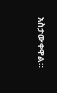አስታውቀዋል።